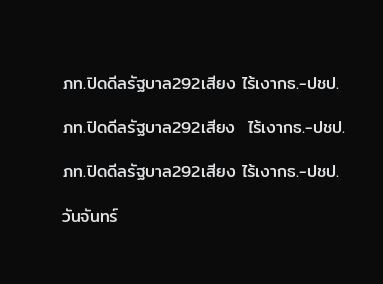ภท.ปิดดีลรัฐบาล292เสียง ไร้เงากธ.-ปชป.

ภท.ปิดดีลรัฐบาล292เสียง  ไร้เงากธ.-ปชป.

ภท.ปิดดีลรัฐบาล292เสียง ไร้เงากธ.-ปชป.

วันจันทร์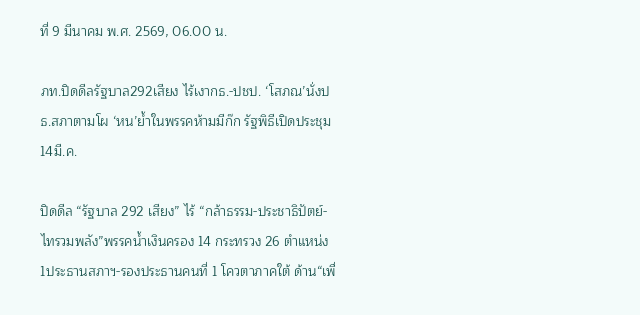ที่ 9 มีนาคม พ.ศ. 2569, 06.00 น.

ภท.ปิดดีลรัฐบาล292เสียง ไร้เงากธ.-ปชป. ‘โสภณ’นั่งปธ.สภาตามโผ ‘หน’ย้ำในพรรคห้ามมีก๊ก รัฐพิธีเปิดประชุม14มี.ค.

ปิดดีล “รัฐบาล 292 เสียง” ไร้ “กล้าธรรม-ประชาธิปัตย์-ไทรวมพลัง”พรรคน้ำเงินครอง 14 กระทรวง 26 ตำแหน่ง1ประธานสภาฯ-รองประธานคนที่ 1 โควตาภาคใต้ ด้าน“เพื่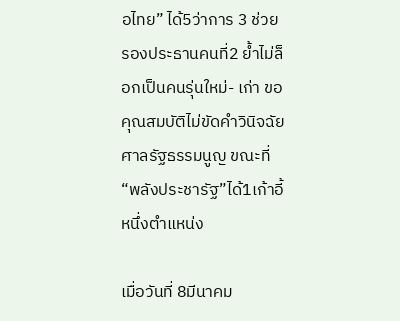อไทย” ได้5ว่าการ 3 ช่วย รองประธานคนที่2 ย้ำไม่ล็อกเป็นคนรุ่นใหม่- เก่า ขอคุณสมบัติไม่ขัดคำวินิจฉัยศาลรัฐธรรมนูญ ขณะที่ “พลังประชารัฐ”ได้1เก้าอี้หนึ่งตำแหน่ง

เมื่อวันที่ 8มีนาคม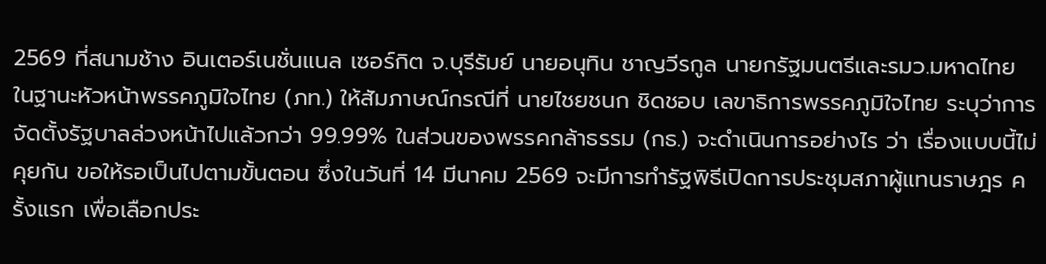2569 ที่สนามช้าง อินเตอร์เนชั่นแนล เซอร์กิต จ.บุรีรัมย์ นายอนุทิน ชาญวีรกูล นายกรัฐมนตรีและรมว.มหาดไทย ในฐานะหัวหน้าพรรคภูมิใจไทย (ภท.) ให้สัมภาษณ์กรณีที่ นายไชยชนก ชิดชอบ เลขาธิการพรรคภูมิใจไทย ระบุว่าการจัดตั้งรัฐบาลล่วงหน้าไปแล้วกว่า 99.99% ในส่วนของพรรคกล้าธรรม (กธ.) จะดำเนินการอย่างไร ว่า เรื่องแบบนี้ไม่คุยกัน ขอให้รอเป็นไปตามขั้นตอน ซึ่งในวันที่ 14 มีนาคม 2569 จะมีการทำรัฐพิธีเปิดการประชุมสภาผู้แทนราษฎร ครั้งแรก เพื่อเลือกประ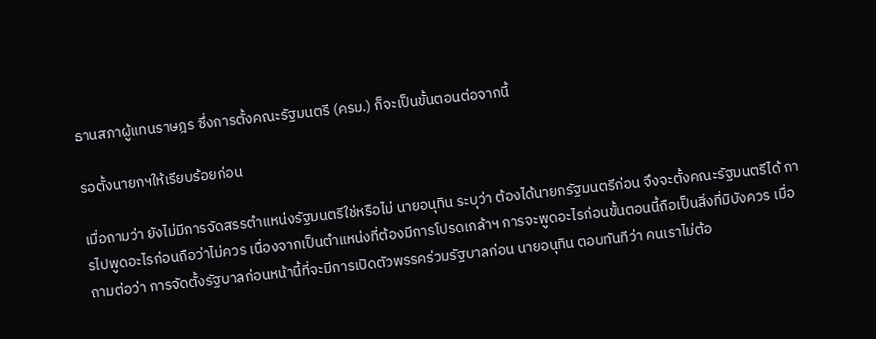ธานสภาผู้แทนราษฎร ซึ่งการตั้งคณะรัฐมนตรี (ครม.) ก็จะเป็นขั้นตอนต่อจากนี้

รอตั้งนายกฯให้เรียบร้อยก่อน

เมื่อถามว่า ยังไม่มีการจัดสรรตำแหน่งรัฐมนตรีใช่หรือไม่ นายอนุทิน ระบุว่า ต้องได้นายกรัฐมนตรีก่อน จึงจะตั้งคณะรัฐมนตรีได้ การไปพูดอะไรก่อนถือว่าไม่ควร เนื่องจากเป็นตำแหน่งที่ต้องมีการโปรดเกล้าฯ การจะพูดอะไรก่อนขั้นตอนนี้ถือเป็นสิ่งที่มิบังควร เมื่อถามต่อว่า การจัดตั้งรัฐบาลก่อนหน้านี้ที่จะมีการเปิดตัวพรรคร่วมรัฐบาลก่อน นายอนุทิน ตอบทันทีว่า คนเราไม่ต้อ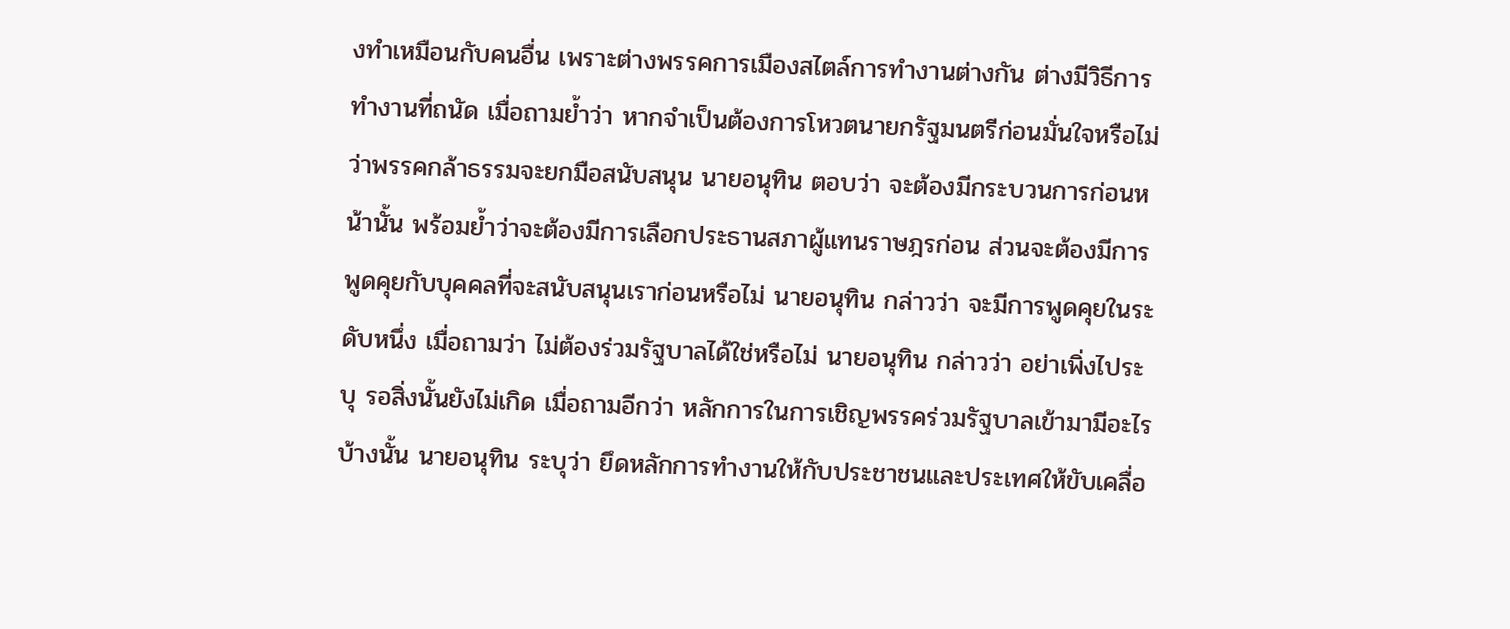งทำเหมือนกับคนอื่น เพราะต่างพรรคการเมืองสไตล์การทำงานต่างกัน ต่างมีวิธีการทำงานที่ถนัด เมื่อถามย้ำว่า หากจำเป็นต้องการโหวตนายกรัฐมนตรีก่อนมั่นใจหรือไม่ว่าพรรคกล้าธรรมจะยกมือสนับสนุน นายอนุทิน ตอบว่า จะต้องมีกระบวนการก่อนหน้านั้น พร้อมย้ำว่าจะต้องมีการเลือกประธานสภาผู้แทนราษฎรก่อน ส่วนจะต้องมีการพูดคุยกับบุคคลที่จะสนับสนุนเราก่อนหรือไม่ นายอนุทิน กล่าวว่า จะมีการพูดคุยในระดับหนึ่ง เมื่อถามว่า ไม่ต้องร่วมรัฐบาลได้ใช่หรือไม่ นายอนุทิน กล่าวว่า อย่าเพิ่งไประบุ รอสิ่งนั้นยังไม่เกิด เมื่อถามอีกว่า หลักการในการเชิญพรรคร่วมรัฐบาลเข้ามามีอะไรบ้างนั้น นายอนุทิน ระบุว่า ยึดหลักการทำงานให้กับประชาชนและประเทศให้ขับเคลื่อ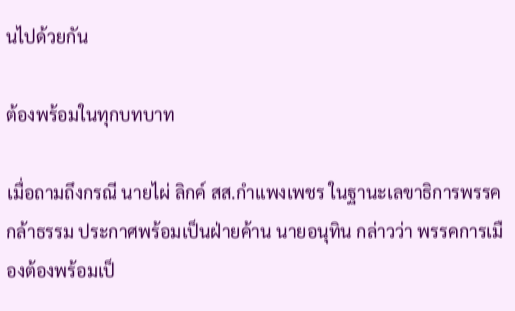นไปด้วยกัน

ต้องพร้อมในทุกบทบาท

เมื่อถามถึงกรณี นายไผ่ ลิกค์ สส.กำแพงเพชร ในฐานะเลขาธิการพรรคกล้าธรรม ประกาศพร้อมเป็นฝ่ายค้าน นายอนุทิน กล่าวว่า พรรคการเมืองต้องพร้อมเป็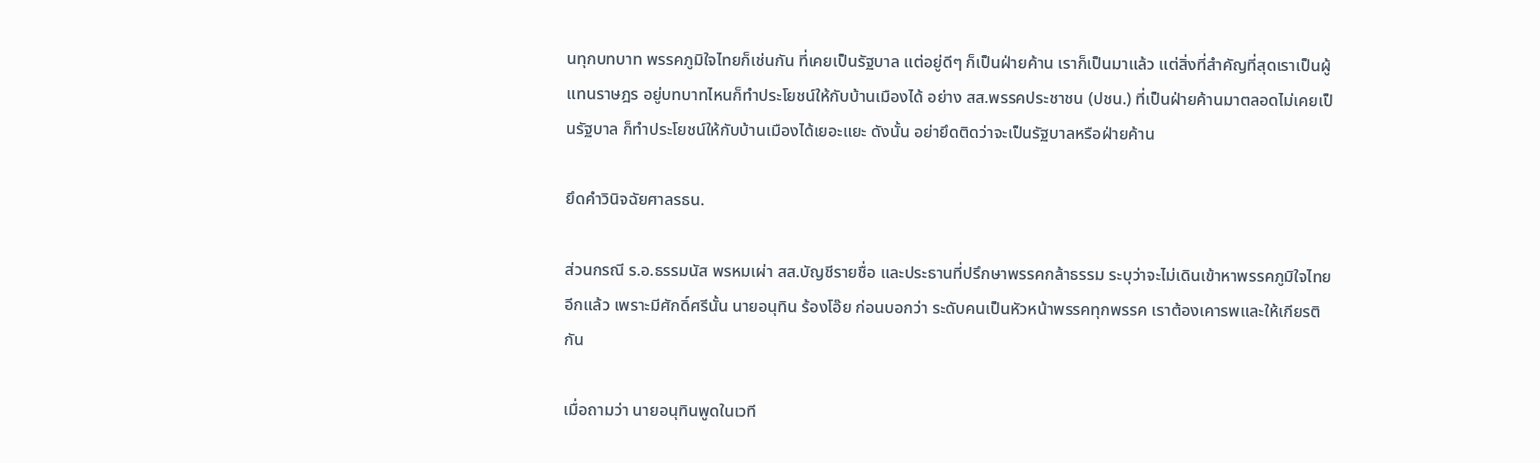นทุกบทบาท พรรคภูมิใจไทยก็เช่นกัน ที่เคยเป็นรัฐบาล แต่อยู่ดีๆ ก็เป็นฝ่ายค้าน เราก็เป็นมาแล้ว แต่สิ่งที่สำคัญที่สุดเราเป็นผู้แทนราษฎร อยู่บทบาทไหนก็ทำประโยชน์ให้กับบ้านเมืองได้ อย่าง สส.พรรคประชาชน (ปชน.) ที่เป็นฝ่ายค้านมาตลอดไม่เคยเป็นรัฐบาล ก็ทำประโยชน์ให้กับบ้านเมืองได้เยอะแยะ ดังนั้น อย่ายึดติดว่าจะเป็นรัฐบาลหรือฝ่ายค้าน

ยึดคำวินิจฉัยศาลรธน.

ส่วนกรณี ร.อ.ธรรมนัส พรหมเผ่า สส.บัญชีรายชื่อ และประธานที่ปรึกษาพรรคกล้าธรรม ระบุว่าจะไม่เดินเข้าหาพรรคภูมิใจไทยอีกแล้ว เพราะมีศักดิ์ศรีนั้น นายอนุทิน ร้องโอ๊ย ก่อนบอกว่า ระดับคนเป็นหัวหน้าพรรคทุกพรรค เราต้องเคารพและให้เกียรติกัน

เมื่อถามว่า นายอนุทินพูดในเวที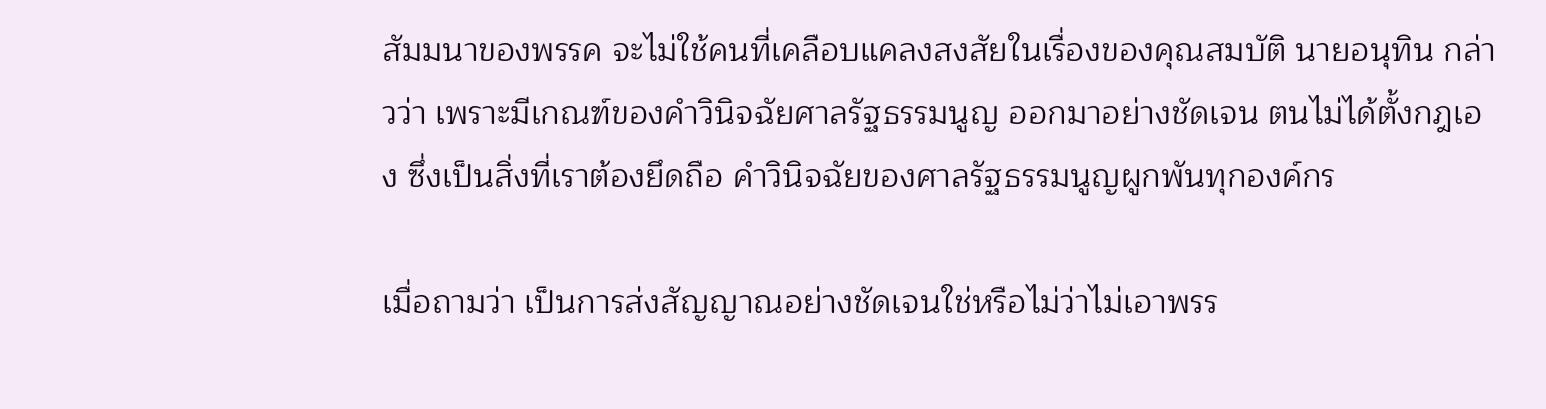สัมมนาของพรรค จะไม่ใช้คนที่เคลือบแคลงสงสัยในเรื่องของคุณสมบัติ นายอนุทิน กล่าวว่า เพราะมีเกณฑ์ของคำวินิจฉัยศาลรัฐธรรมนูญ ออกมาอย่างชัดเจน ตนไม่ได้ตั้งกฎเอง ซึ่งเป็นสิ่งที่เราต้องยึดถือ คำวินิจฉัยของศาลรัฐธรรมนูญผูกพันทุกองค์กร

เมื่อถามว่า เป็นการส่งสัญญาณอย่างชัดเจนใช่หรือไม่ว่าไม่เอาพรร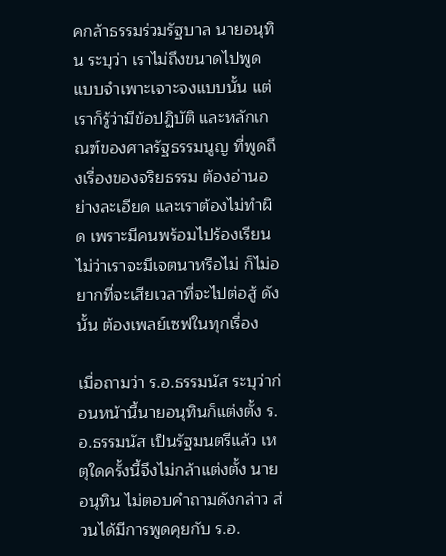คกล้าธรรมร่วมรัฐบาล นายอนุทิน ระบุว่า เราไม่ถึงขนาดไปพูดแบบจำเพาะเจาะจงแบบนั้น แต่เราก็รู้ว่ามีข้อปฏิบัติ และหลักเกณฑ์ของศาลรัฐธรรมนูญ ที่พูดถึงเรื่องของจริยธรรม ต้องอ่านอย่างละเอียด และเราต้องไม่ทำผิด เพราะมีคนพร้อมไปร้องเรียน ไม่ว่าเราจะมีเจตนาหรือไม่ ก็ไม่อยากที่จะเสียเวลาที่จะไปต่อสู้ ดังนั้น ต้องเพลย์เซฟในทุกเรื่อง

เมื่อถามว่า ร.อ.ธรรมนัส ระบุว่าก่อนหน้านี้นายอนุทินก็แต่งตั้ง ร.อ.ธรรมนัส เป็นรัฐมนตรีแล้ว เหตุใดครั้งนี้จึงไม่กล้าแต่งตั้ง นายอนุทิน ไม่ตอบคำถามดังกล่าว ส่วนได้มีการพูดคุยกับ ร.อ.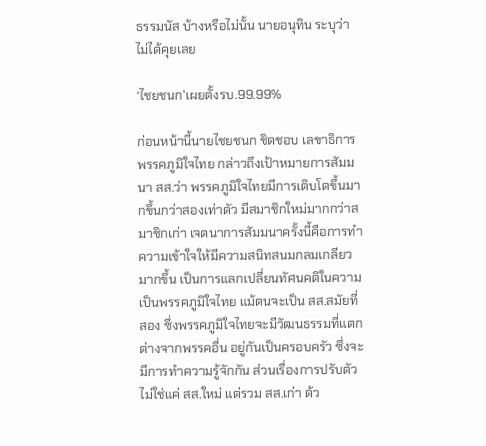ธรรมนัส บ้างหรือไม่นั้น นายอนุทิน ระบุว่า ไม่ได้คุยเลย

‘ไชยชนก’เผยตั้งรบ.99.99%

ก่อนหน้านี้นายไชยชนก ชิดชอบ เลขาธิการพรรคภูมิใจไทย กล่าวถึงเป้าหมายการสัมมนา สส.ว่า พรรคภูมิใจไทยมีการเติบโตขึ้นมากขึ้นกว่าสองเท่าตัว มีสมาชิกใหม่มากกว่าสมาชิกเก่า เจตนาการสัมมนาครั้งนี้คือการทำความเข้าใจให้มีความสนิทสนมกลมเกลียวมากขึ้น เป็นการแลกเปลี่ยนทัศนคติในความเป็นพรรคภูมิใจไทย แม้ตนจะเป็น สส.สมัยที่สอง ซึ่งพรรคภูมิใจไทยจะมีวัฒนธรรมที่แตกต่างจากพรรคอื่น อยู่กันเป็นครอบครัว ซึ่งจะมีการทำความรู้จักกัน ส่วนเรื่องการปรับตัวไม่ใช่แค่ สส.ใหม่ แต่รวม สส.เก่า ด้ว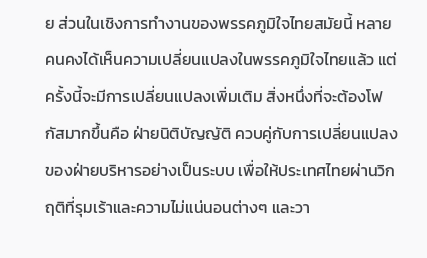ย ส่วนในเชิงการทำงานของพรรคภูมิใจไทยสมัยนี้ หลายคนคงได้เห็นความเปลี่ยนแปลงในพรรคภูมิใจไทยแล้ว แต่ครั้งนี้จะมีการเปลี่ยนแปลงเพิ่มเติม สิ่งหนึ่งที่จะต้องโฟกัสมากขึ้นคือ ฝ่ายนิติบัญญัติ ควบคู่กับการเปลี่ยนแปลงของฝ่ายบริหารอย่างเป็นระบบ เพื่อให้ประเทศไทยผ่านวิกฤติที่รุมเร้าและความไม่แน่นอนต่างๆ และวา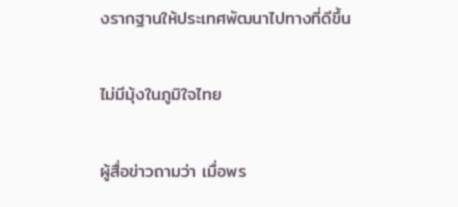งรากฐานให้ประเทศพัฒนาไปทางที่ดีขึ้น

ไม่มีมุ้งในภูมิใจไทย

ผู้สื่อข่าวถามว่า เมื่อพร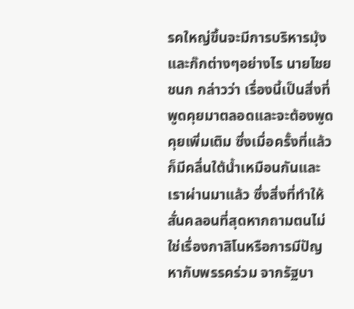รคใหญ่ขึ้นจะมีการบริหารมุ้งและก๊กต่างๆอย่างไร นายไชยชนก กล่าวว่า เรื่องนี้เป็นสิ่งที่พูดคุยมาตลอดและจะต้องพูดคุยเพิ่มเติม ซึ่งเมื่อครั้งที่แล้วก็มีคลื่นใต้น้ำเหมือนกันและเราผ่านมาแล้ว ซึ่งสิ่งที่ทำให้สั่นคลอนที่สุดหากถามตนไม่ใช่เรื่องกาสิโนหรือการมีปัญหากับพรรคร่วม จากรัฐบา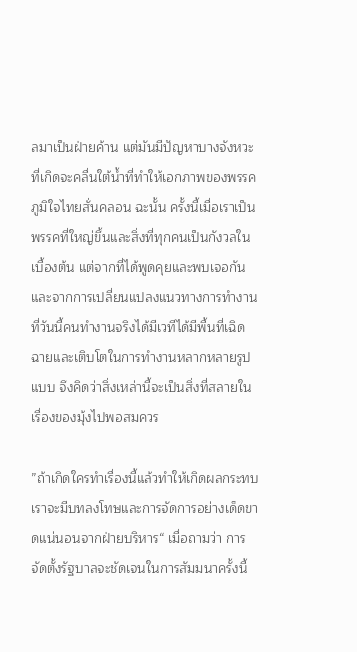ลมาเป็นฝ่ายค้าน แต่มันมีปัญหาบางจังหวะที่เกิดจะคลื่นใต้น้ำที่ทำให้เอกภาพของพรรคภูมิใจไทยสั่นคลอน ฉะนั้น ครั้งนี้เมื่อเราเป็นพรรคที่ใหญ่ขึ้นและสิ่งที่ทุกคนเป็นกังวลในเบื้องต้น แต่จากที่ได้พูดคุยและพบเจอกันและจากการเปลี่ยนแปลงแนวทางการทำงานที่วันนี้คนทำงานจริงได้มีเวทีได้มีพื้นที่เฉิดฉายและเติบโตในการทำงานหลากหลายรูปแบบ จึงคิดว่าสิ่งเหล่านี้จะเป็นสิ่งที่สลายในเรื่องของมุ้งไปพอสมควร

”ถ้าเกิดใครทำเรื่องนี้แล้วทำให้เกิดผลกระทบ เราจะมีบทลงโทษและการจัดการอย่างเด็ดขาดแน่นอนจากฝ่ายบริหาร“ เมื่อถามว่า การจัดตั้งรัฐบาลจะชัดเจนในการสัมมนาครั้งนี้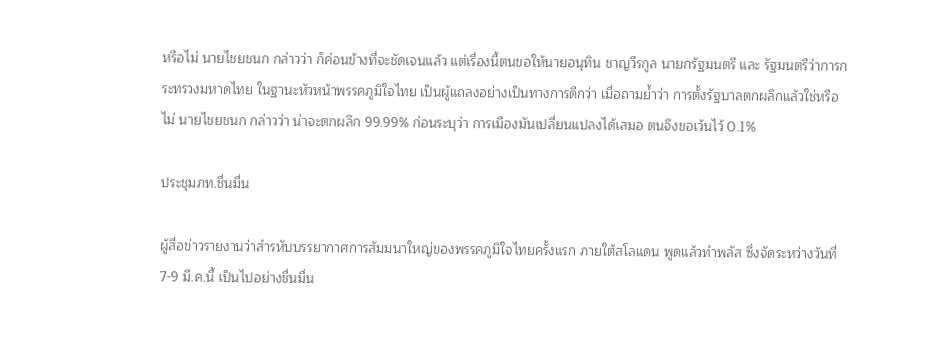หรือไม่ นายไชยชนก กล่าวว่า ก็ค่อนข้างที่จะชัดเจนแล้ว แต่เรื่องนี้ตนขอให้นายอนุทิน ชาญวีรกูล นายกรัฐมนตรี และ รัฐมนตรีว่าการกระทรวงมหาดไทย ในฐานะหัวหน้าพรรคภูมิใจไทย เป็นผู้แถลงอย่างเป็นทางการดีกว่า เมื่อถามย้ำว่า การตั้งรัฐบาลตกผลึกแล้วใช่หรือไม่ นายไชยชนก กล่าวว่า น่าจะตกผลึก 99.99% ก่อนระบุว่า การเมืองมันเปลี่ยนแปลงได้เสมอ ตนจึงขอเว้นไว้ 0.1%

ประชุมภท.ชื่นมื่น

ผู้สื่อข่าวรายงานว่าสำรหับบรรยากาศการสัมมนาใหญ่ของพรรคภูมิใจไทยครั้งแรก ภายใต้สโลแดน พูดแล้วทำพลัส ซึ่งจัดระหว่างวันที่ 7-9 มี.ค.นี้ เป็นไปอย่างชื่นมื่น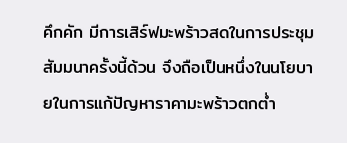คึกคัก มีการเสิร์ฟมะพร้าวสดในการประชุมสัมมนาครั้งนี้ด้วน จึงถือเป็นหนึ่งในนโยบายในการแก้ปัญหาราคามะพร้าวตกต่ำ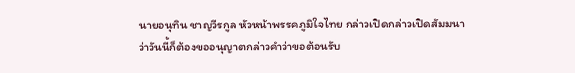นายอนุทิน ชาญวีรกูล หัวหน้าพรรคภูมิใจไทย กล่าวเปิดกล่าวเปิดสัมมนา ว่าวันนี้ก็ต้องขออนุญาตกล่าวคำว่าขอต้อนรับ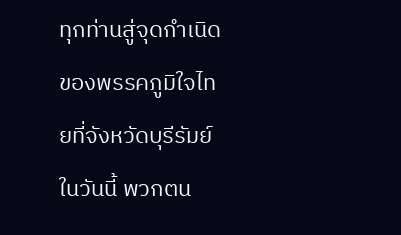ทุกท่านสู่จุดกำเนิดของพรรคภูมิใจไทยที่จังหวัดบุรีรัมย์ในวันนี้ พวกตน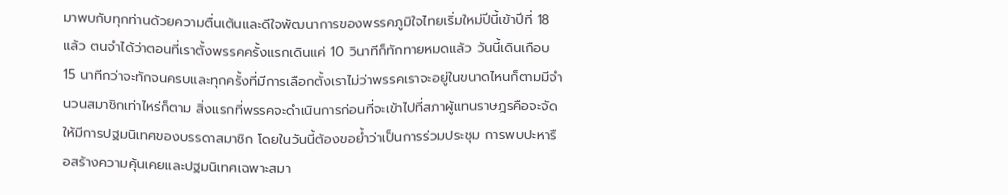มาพบกับทุกท่านด้วยความตื่นเต้นและดีใจพัฒนาการของพรรคภูมิใจไทยเริ่มใหม่ปีนี้เข้าปีที่ 18 แล้ว ตนจำได้ว่าตอนที่เราตั้งพรรคครั้งแรกเดินแค่ 10 วินาทีก็ทักทายหมดแล้ว วันนี้เดินเกือบ 15 นาทีกว่าจะทักจนครบและทุกครั้งที่มีการเลือกตั้งเราไม่ว่าพรรคเราจะอยู่ในขนาดไหนก็ตามมีจำนวนสมาชิกเท่าไหร่ก็ตาม สิ่งแรกที่พรรคจะดำเนินการก่อนที่จะเข้าไปที่สภาผู้แทนราษฎรคือจะจัดให้มีการปฐมนิเทศของบรรดาสมาชิก โดยในวันนี้ต้องขอย้ำว่าเป็นการร่วมประชุม การพบปะหารือสร้างความคุ้นเคยและปฐมนิเทศเฉพาะสมา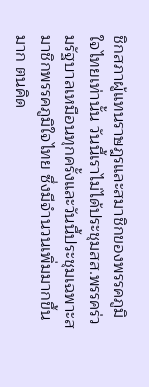ชิกสภาผู้แทนราษฎรและสมาชิกของพรรคภูมิใจไทยเท่านั้น วันนี้เราไม่ได้ประชุมสส.พรรคร่วมรัฐบาลเหมือนทุกครั้งและวันนี้ประชุมเฉพาะสมาชิกพรรคภูมิใจไทย ซึ่งมีจำนวนเพิ่มมากขึ้นมาก ตนคิด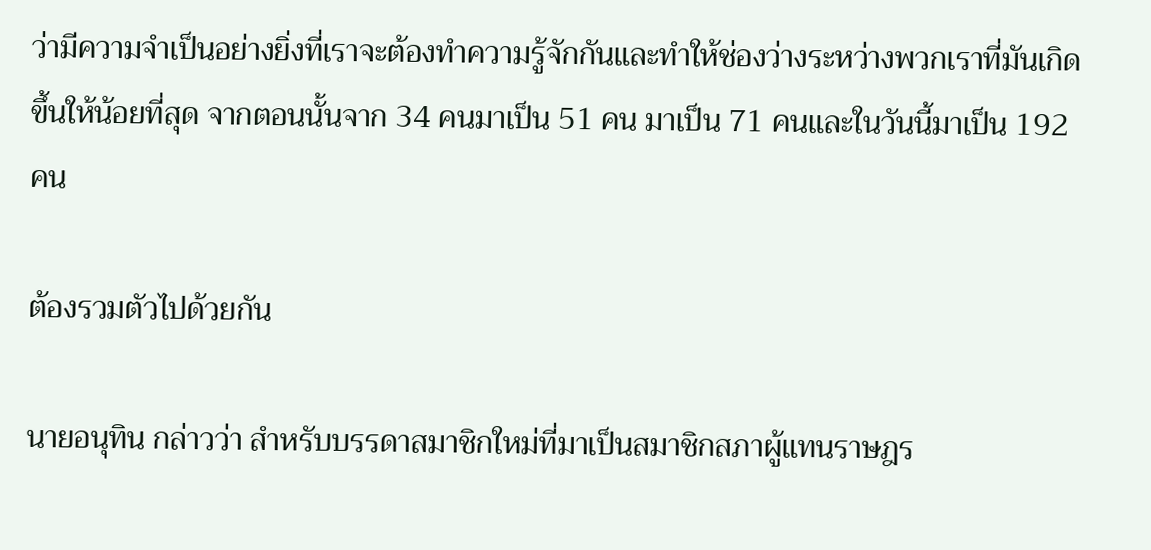ว่ามีความจำเป็นอย่างยิ่งที่เราจะต้องทำความรู้จักกันและทำให้ช่องว่างระหว่างพวกเราที่มันเกิดขึ้นให้น้อยที่สุด จากตอนนั้นจาก 34 คนมาเป็น 51 คน มาเป็น 71 คนและในวันนี้มาเป็น 192 คน

ต้องรวมตัวไปด้วยกัน

นายอนุทิน กล่าวว่า สำหรับบรรดาสมาชิกใหม่ที่มาเป็นสมาชิกสภาผู้แทนราษฎร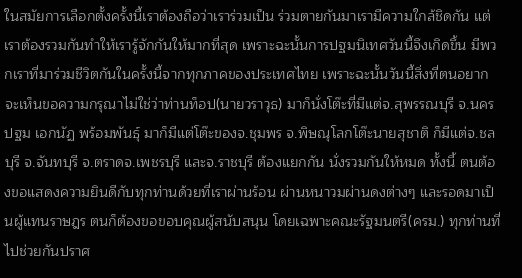ในสมัยการเลือกตั้งครั้งนี้เราต้องถือว่าเราร่วมเป็น ร่วมตายกันมาเรามีความใกล้ชิดกัน แต่เราต้องรวมกันทำให้เรารู้จักกันให้มากที่สุด เพราะฉะนั้นการปฐมนิเทศวันนี้จึงเกิดขึ้น มีพวกเราที่มาร่วมชีวิตกันในครั้งนี้จากทุกภาคของประเทศไทย เพราะฉะนั้นวันนี้สิ่งที่ตนอยากจะเห็นขอความกรุณาไม่ใช่ว่าท่านท็อป(นายวราวุธ) มาก็นั่งโต๊ะที่มีแต่จ.สุพรรณบุรี จ.นครปฐม เอกนัฏ พร้อมพันธุ์ มาก็มีแต่โต๊ะของจ.ชุมพร จ.พิษณุโลกโต๊ะนายสุชาติ ก็มีแต่จ.ชลบุรี จ.จันทบุรี จ.ตราดจ.เพชรบุรี และจ.ราชบุรี ต้องแยกกัน นั่งรวมกันให้หมด ทั้งนี้ ตนต้องขอแสดงความยินดีกับทุกท่านด้วยที่เราผ่านร้อน ผ่านหนาวมผ่านดงต่างๆ และรอดมาเป็นผู้แทนราษฎร ตนก็ต้องขอขอบคุณผู้สนับสนุน โดยเฉพาะคณะรัฐมนตรี(ครม.) ทุกท่านที่ไปช่วยกันปราศ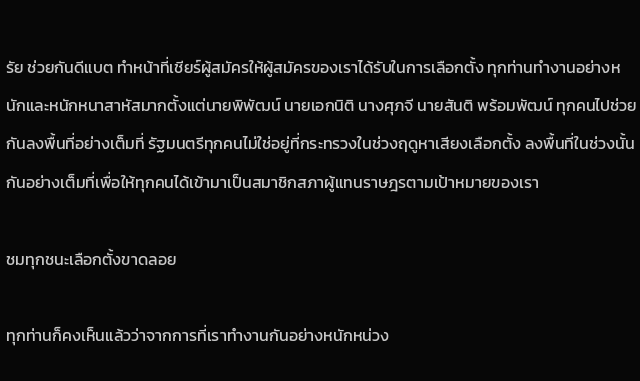รัย ช่วยกันดีแบต ทำหน้าที่เชียร์ผู้สมัครให้ผู้สมัครของเราได้รับในการเลือกตั้ง ทุกท่านทำงานอย่างหนักและหนักหนาสาหัสมากตั้งแต่นายพิพัฒน์ นายเอกนิติ นางศุภจี นายสันติ พร้อมพัฒน์ ทุกคนไปช่วยกันลงพื้นที่อย่างเต็มที่ รัฐมนตรีทุกคนไม่ใช่อยู่ที่กระทรวงในช่วงฤดูหาเสียงเลือกตั้ง ลงพื้นที่ในช่วงนั้นกันอย่างเต็มที่เพื่อให้ทุกคนได้เข้ามาเป็นสมาชิกสภาผู้แทนราษฎรตามเป้าหมายของเรา

ชมทุกชนะเลือกตั้งขาดลอย

ทุกท่านก็คงเห็นแล้วว่าจากการที่เราทำงานกันอย่างหนักหน่วง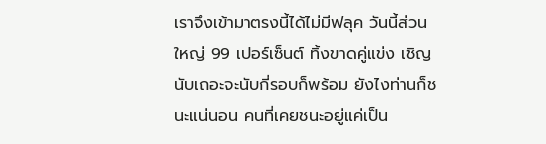เราจึงเข้ามาตรงนี้ได้ไม่มีฟลุค วันนี้ส่วนใหญ่ 99 เปอร์เซ็นต์ ทิ้งขาดคู่แข่ง เชิญนับเถอะจะนับกี่รอบก็พร้อม ยังไงท่านก็ชนะแน่นอน คนที่เคยชนะอยู่แค่เป็น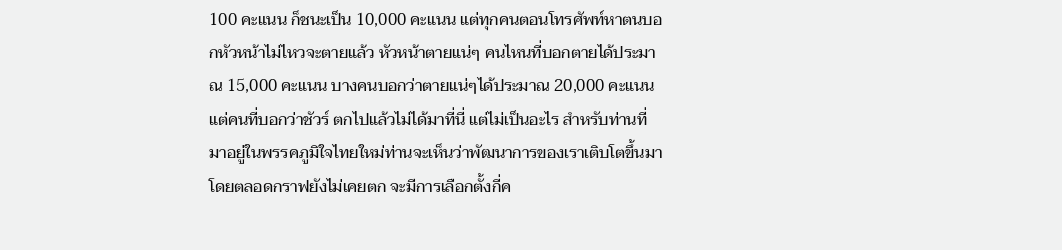100 คะแนน ก็ชนะเป็น 10,000 คะแนน แต่ทุกคนตอนโทรศัพท์หาตนบอกหัวหน้าไม่ไหวจะตายแล้ว หัวหน้าตายแน่ๆ คนไหนที่บอกตายได้ประมาณ 15,000 คะแนน บางคนบอกว่าตายแน่ๆได้ประมาณ 20,000 คะแนน แต่คนที่บอกว่าชัวร์ ตกไปแล้วไม่ได้มาที่นี่ แต่ไม่เป็นอะไร สำหรับท่านที่มาอยู่ในพรรคภูมิใจไทยใหม่ท่านจะเห็นว่าพัฒนาการของเราเติบโตขึ้นมาโดยตลอดกราฟยังไม่เคยตก จะมีการเลือกตั้งกี่ค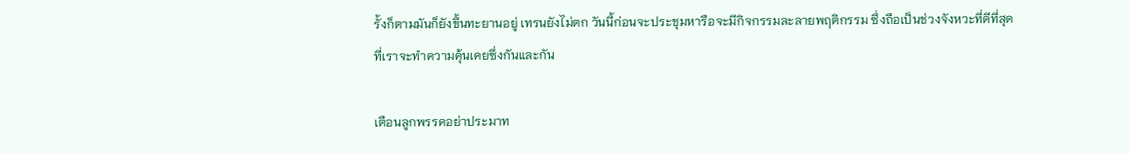รั้งก็ตามมันก็ยังขึ้นทะยานอยู่ เทรนยังไม่ตก วันนี้ก่อนจะประชุมหารือจะมีกิจกรรมละลายพฤติกรรม ซึ่งถือเป็นช่วงจังหวะที่ดีที่สุดที่เราจะทำความคุ้นเคยซึ่งกันและกัน

เตือนลูกพรรคอย่าประมาท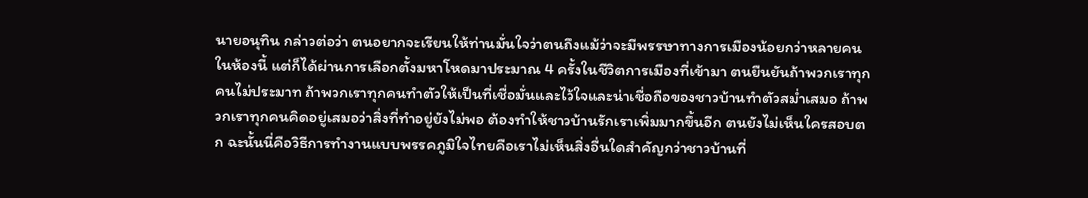นายอนุทิน กล่าวต่อว่า ตนอยากจะเรียนให้ท่านมั่นใจว่าตนถึงแม้ว่าจะมีพรรษาทางการเมืองน้อยกว่าหลายคนในห้องนี้ แต่ก็ได้ผ่านการเลือกตั้งมหาโหดมาประมาณ 4 ครั้งในชีวิตการเมืองที่เข้ามา ตนยืนยันถ้าพวกเราทุกคนไม่ประมาท ถ้าพวกเราทุกคนทำตัวให้เป็นที่เชื่อมั่นและไว้ใจและน่าเชื่อถือของชาวบ้านทำตัวสม่ำเสมอ ถ้าพวกเราทุกคนคิดอยู่เสมอว่าสิ่งที่ทำอยู่ยังไม่พอ ต้องทำให้ชาวบ้านรักเราเพิ่มมากขึ้นอีก ตนยังไม่เห็นใครสอบตก ฉะนั้นนี่คือวิธีการทำงานแบบพรรคภูมิใจไทยคือเราไม่เห็นสิ่งอื่นใดสำคัญกว่าชาวบ้านที่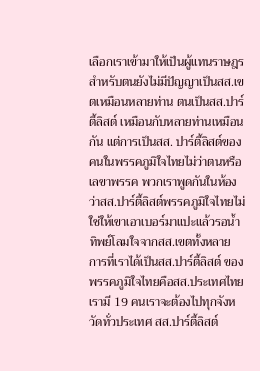เลือกเราเข้ามาให้เป็นผู้แทนราษฎร สำหรับตนยังไม่มีปัญญาเป็นสส.เขตเหมือนหลายท่าน ตนเป็นสส.ปาร์ตี้ลิสต์ เหมือนกับหลายท่านเหมือนกัน แต่การเป็นสส. ปาร์ตี้ลิสต์ของคนในพรรคภูมิใจไทยไม่ว่าตนหรือเลขาพรรค พวกเราพูดกันในห้องว่าสส.ปาร์ตี้ลิสต์พรรคภูมิใจไทยไม่ใช่ให้เขาเอาเบอร์มาแปะแล้วรอน้ำทิพย์โลมใจจากสส.เขตทั้งหลาย การที่เราได้เป็นสส.ปาร์ตี้ลิสต์ ของพรรคภูมิใจไทยคือสส.ประเทศไทย เรามี 19 คนเราจะต้องไปทุกจังหวัดทั่วประเทศ สส.ปาร์ตี้ลิสต์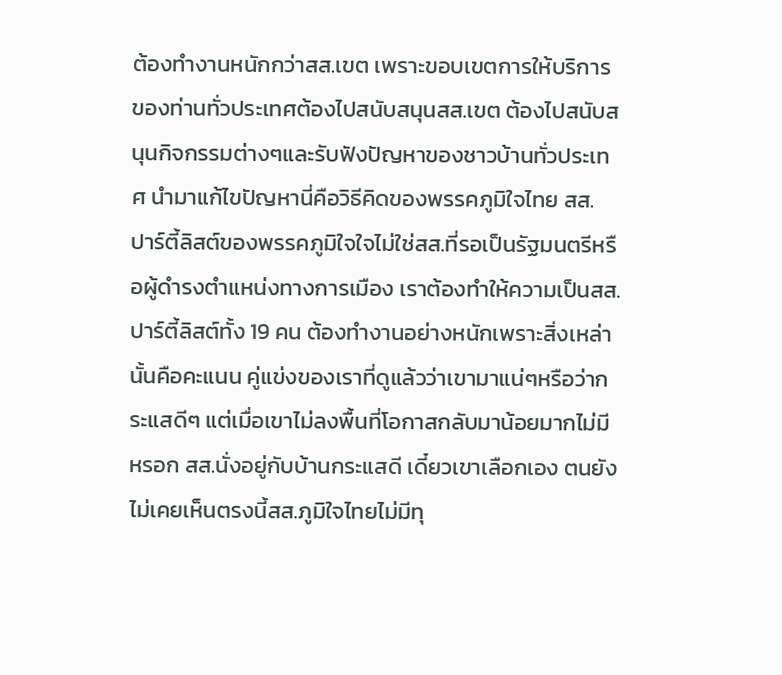ต้องทำงานหนักกว่าสส.เขต เพราะขอบเขตการให้บริการของท่านทั่วประเทศต้องไปสนับสนุนสส.เขต ต้องไปสนับสนุนกิจกรรมต่างๆและรับฟังปัญหาของชาวบ้านทั่วประเทศ นำมาแก้ไขปัญหานี่คือวิธีคิดของพรรคภูมิใจไทย สส. ปาร์ตี้ลิสต์ของพรรคภูมิใจใจไม่ใช่สส.ที่รอเป็นรัฐมนตรีหรือผู้ดำรงตำแหน่งทางการเมือง เราต้องทำให้ความเป็นสส.ปาร์ตี้ลิสต์ทั้ง 19 คน ต้องทำงานอย่างหนักเพราะสิ่งเหล่านั้นคือคะแนน คู่แข่งของเราที่ดูแล้วว่าเขามาแน่ๆหรือว่ากระแสดีๆ แต่เมื่อเขาไม่ลงพื้นที่โอกาสกลับมาน้อยมากไม่มีหรอก สส.นั่งอยู่กับบ้านกระแสดี เดี๋ยวเขาเลือกเอง ตนยังไม่เคยเห็นตรงนี้สส.ภูมิใจไทยไม่มีทุ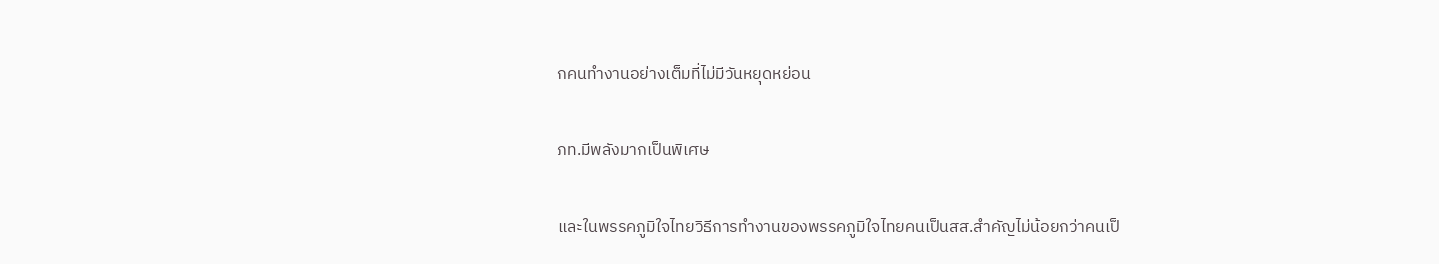กคนทำงานอย่างเต็มที่ไม่มีวันหยุดหย่อน

ภท.มีพลังมากเป็นพิเศษ

และในพรรคภูมิใจไทยวิธีการทำงานของพรรคภูมิใจไทยคนเป็นสส.สำคัญไม่น้อยกว่าคนเป็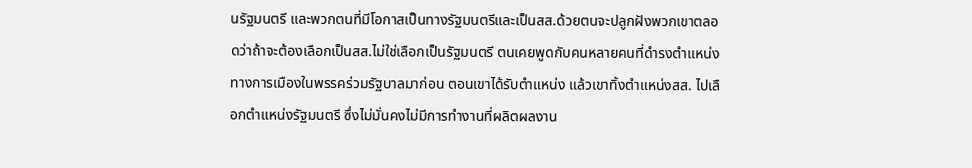นรัฐมนตรี และพวกตนที่มีโอกาสเป็นทางรัฐมนตรีและเป็นสส.ด้วยตนจะปลูกฝังพวกเขาตลอดว่าถ้าจะต้องเลือกเป็นสส.ไม่ใช่เลือกเป็นรัฐมนตรี ตนเคยพูดกับคนหลายคนที่ดำรงตำแหน่งทางการเมืองในพรรคร่วมรัฐบาลมาก่อน ตอนเขาได้รับตำแหน่ง แล้วเขาทิ้งตำแหน่งสส. ไปเลือกตำแหน่งรัฐมนตรี ซึ่งไม่มั่นคงไม่มีการทำงานที่ผลิตผลงาน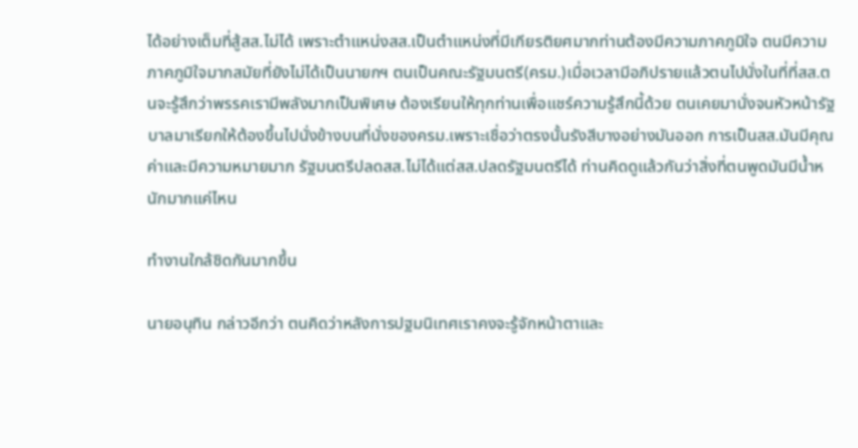ได้อย่างเต็มที่สู้สส.ไม่ได้ เพราะตำแหน่งสส.เป็นตำแหน่งที่มีเกียรติยศมากท่านต้องมีความภาคภูมิใจ ตนมีความภาคภูมิใจมากสมัยที่ยังไม่ได้เป็นนายกฯ ตนเป็นคณะรัฐมนตรี(ครม.)เมื่อเวลามีอภิปรายแล้วตนไปนั่งในที่ที่สส.ตนจะรู้สึกว่าพรรคเรามีพลังมากเป็นพิเศษ ต้องเรียนให้ทุกท่านเพื่อแชร์ความรู้สึกนี้ด้วย ตนเคยมานั่งจนหัวหน้ารัฐบาลมาเรียกให้ต้องขึ้นไปนั่งข้างบนที่นั่งของครม.เพราะเชื่อว่าตรงนั้นรังสีบางอย่างมันออก การเป็นสส.มันมีคุณค่าและมีความหมายมาก รัฐมนตรีปลดสส.ไม่ได้แต่สส.ปลดรัฐมนตรีได้ ท่านคิดดูแล้วกันว่าสิ่งที่ตนพูดมันมีน้ำหนักมากแค่ไหน

ทำงานใกล้ชิดกันมากขึ้น

นายอนุทิน กล่าวอีกว่า ตนคิดว่าหลังการปฐมนิเทศเราคงจะรู้จักหน้าตาและ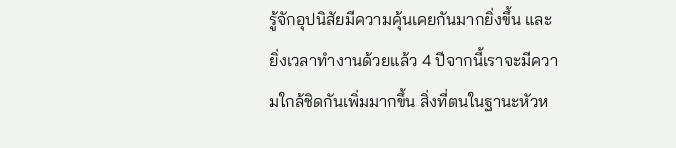รู้จักอุปนิสัยมีความคุ้นเคยกันมากยิ่งขึ้น และยิ่งเวลาทำงานด้วยแล้ว 4 ปีจากนี้เราจะมีความใกล้ชิดกันเพิ่มมากขึ้น สิ่งที่ตนในฐานะหัวห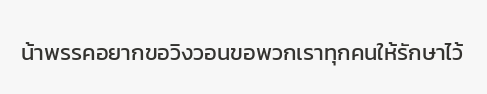น้าพรรคอยากขอวิงวอนขอพวกเราทุกคนให้รักษาไว้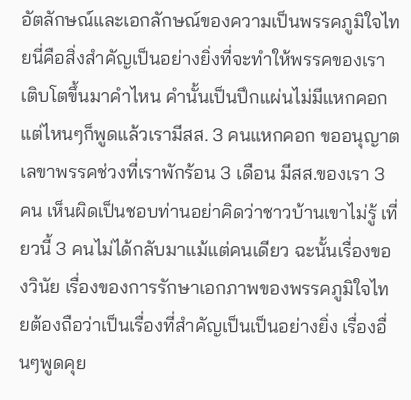อัตลักษณ์และเอกลักษณ์ของความเป็นพรรคภูมิใจไทยนี่คือสิ่งสำคัญเป็นอย่างยิ่งที่จะทำให้พรรคของเราเติบโตขึ้นมาคำไหน คำนั้นเป็นปึกแผ่นไม่มีแหกคอก แต่ไหนๆก็พูดแล้วเรามีสส. 3 คนแหกคอก ขออนุญาตเลขาพรรคช่วงที่เราพักร้อน 3 เดือน มีสส.ของเรา 3 คน เห็นผิดเป็นชอบท่านอย่าคิดว่าชาวบ้านเขาไม่รู้ เที่ยวนี้ 3 คนไม่ได้กลับมาแม้แต่คนเดียว ฉะนั้นเรื่องของวินัย เรื่องของการรักษาเอกภาพของพรรคภูมิใจไทยต้องถือว่าเป็นเรื่องที่สำคัญเป็นเป็นอย่างยิ่ง เรื่องอื่นๆพูดคุย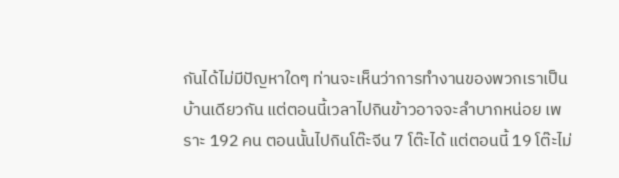กันได้ไม่มีปัญหาใดๆ ท่านจะเห็นว่าการทำงานของพวกเราเป็นบ้านเดียวกัน แต่ตอนนี้เวลาไปกินข้าวอาจจะลำบากหน่อย เพราะ 192 คน ตอนนั้นไปกินโต๊ะจีน 7 โต๊ะได้ แต่ตอนนี้ 19 โต๊ะไม่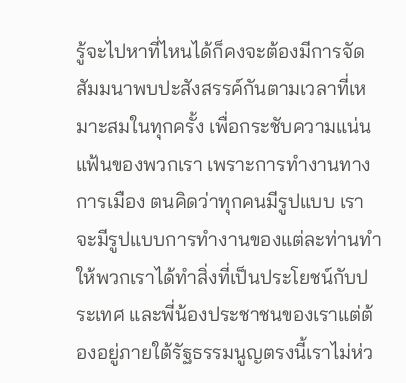รู้จะไปหาที่ไหนได้ก็คงจะต้องมีการจัดสัมมนาพบปะสังสรรค์กันตามเวลาที่เหมาะสมในทุกครั้ง เพื่อกระชับความแน่นแฟ้นของพวกเรา เพราะการทำงานทางการเมือง ตนคิดว่าทุกคนมีรูปแบบ เราจะมีรูปแบบการทำงานของแต่ละท่านทำให้พวกเราได้ทำสิ่งที่เป็นประโยชน์กับประเทศ และพี่น้องประชาชนของเราแต่ต้องอยู่ภายใต้รัฐธรรมนูญตรงนี้เราไม่ห่ว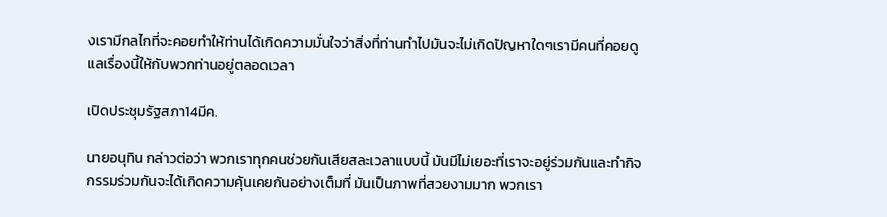งเรามีกลไกที่จะคอยทำให้ท่านได้เกิดความมั่นใจว่าสิ่งที่ท่านทำไปมันจะไม่เกิดปัญหาใดๆเรามีคนที่คอยดูแลเรื่องนี้ให้กับพวกท่านอยู่ตลอดเวลา

เปิดประชุมรัฐสภา14มีค.

นายอนุทิน กล่าวต่อว่า พวกเราทุกคนช่วยกันเสียสละเวลาแบบนี้ มันมีไม่เยอะที่เราจะอยู่ร่วมกันและทำกิจกรรมร่วมกันจะได้เกิดความคุ้นเคยกันอย่างเต็มที่ มันเป็นภาพที่สวยงามมาก พวกเรา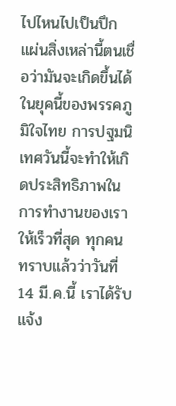ไปไหนไปเป็นปึกแผ่นสิ่งเหล่านี้ตนเชื่อว่ามันจะเกิดขึ้นได้ในยุคนี้ของพรรคภูมิใจไทย การปฐมนิเทศวันนี้จะทำให้เกิดประสิทธิภาพในการทำงานของเราให้เร็วที่สุด ทุกคนทราบแล้วว่าวันที่ 14 มี.ค.นี้ เราได้รับแจ้ง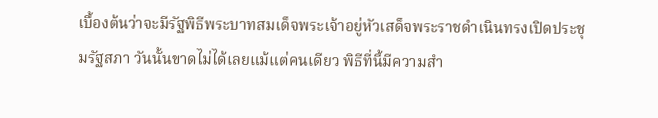เบื้องต้นว่าจะมีรัฐพิธีพระบาทสมเด็จพระเจ้าอยู่หัวเสด็จพระราชดำเนินทรงเปิดประชุมรัฐสภา วันนั้นขาดไม่ได้เลยแม้แต่คนเดียว พิธีที่นี้มีความสำ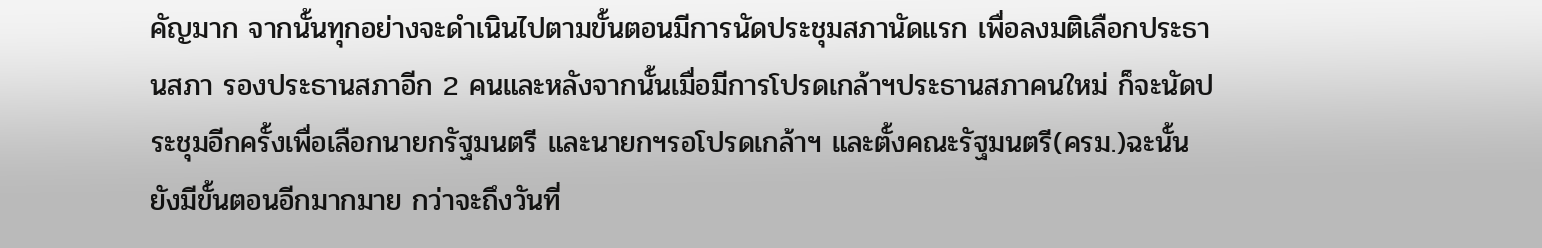คัญมาก จากนั้นทุกอย่างจะดำเนินไปตามขั้นตอนมีการนัดประชุมสภานัดแรก เพื่อลงมติเลือกประธานสภา รองประธานสภาอีก 2 คนและหลังจากนั้นเมื่อมีการโปรดเกล้าฯประธานสภาคนใหม่ ก็จะนัดประชุมอีกครั้งเพื่อเลือกนายกรัฐมนตรี และนายกฯรอโปรดเกล้าฯ และตั้งคณะรัฐมนตรี(ครม.)ฉะนั้นยังมีขั้นตอนอีกมากมาย กว่าจะถึงวันที่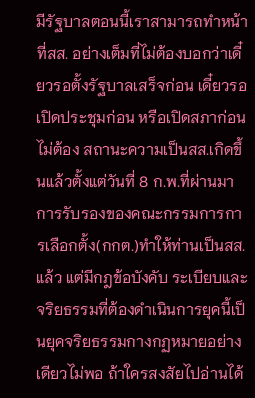มีรัฐบาลตอนนี้เราสามารถทำหน้าที่สส. อย่างเต็มที่ไม่ต้องบอกว่าเดี๋ยวรอตั้งรัฐบาลเสร็จก่อน เดี๋ยวรอเปิดประชุมก่อน หรือเปิดสภาก่อนไม่ต้อง สถานะความเป็นสส.เกิดขึ้นแล้วตั้งแต่วันที่ 8 ก.พ.ที่ผ่านมา การรับรองของคณะกรรมการการเลือกตั้ง(กกต.)ทำให้ท่านเป็นสส.แล้ว แต่มีกฎข้อบังคับ ระเบียบและจริยธรรมที่ต้องดำเนินการยุคนี้เป็นยุคจริยธรรมกางกฏหมายอย่างเดียวไม่พอ ถ้าใครสงสัยไปอ่านได้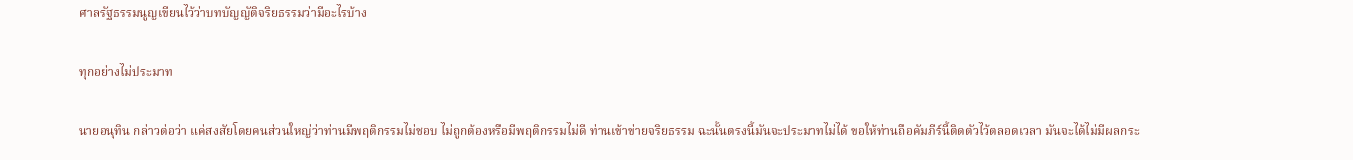ศาลรัฐธรรมนูญเขียนไว้ว่าบทบัญญัติจริยธรรมว่ามีอะไรบ้าง

ทุกอย่างไม่ประมาท

นายอนุทิน กล่าวต่อว่า แค่สงสัยโดยคนส่วนใหญ่ว่าท่านมีพฤติกรรมไม่ชอบ ไม่ถูกต้องหรือมีพฤติกรรมไม่ดี ท่านเข้าข่ายจริยธรรม ฉะนั้นตรงนี้มันจะประมาทไม่ได้ ขอให้ท่านถือคัมภีร์นี้ติดตัวไว้ตลอดเวลา มันจะได้ไม่มีผลกระ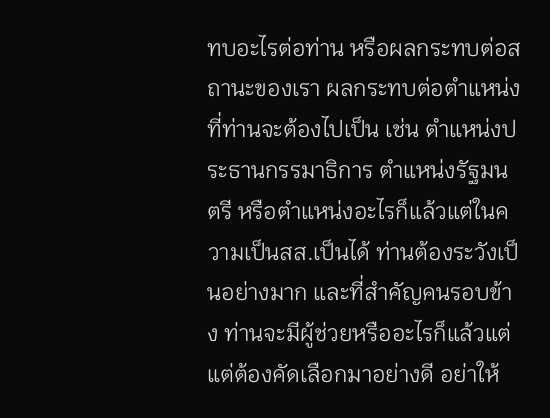ทบอะไรต่อท่าน หรือผลกระทบต่อสถานะของเรา ผลกระทบต่อตำแหน่งที่ท่านจะต้องไปเป็น เช่น ตำแหน่งประธานกรรมาธิการ ตำแหน่งรัฐมนตรี หรือตำแหน่งอะไรก็แล้วแต่ในความเป็นสส.เป็นได้ ท่านต้องระวังเป็นอย่างมาก และที่สำคัญคนรอบข้าง ท่านจะมีผู้ช่วยหรืออะไรก็แล้วแต่ แต่ต้องคัดเลือกมาอย่างดี อย่าให้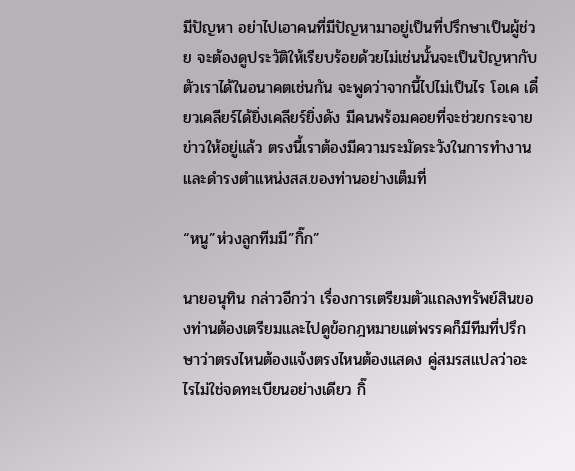มีปัญหา อย่าไปเอาคนที่มีปัญหามาอยู่เป็นที่ปรึกษาเป็นผู้ช่วย จะต้องดูประวัติให้เรียบร้อยด้วยไม่เช่นนั้นจะเป็นปัญหากับตัวเราได้ในอนาคตเช่นกัน จะพูดว่าจากนี้ไปไม่เป็นไร โอเค เดี๋ยวเคลียร์ได้ยิ่งเคลียร์ยิ่งดัง มีคนพร้อมคอยที่จะช่วยกระจายข่าวให้อยู่แล้ว ตรงนี้เราต้องมีความระมัดระวังในการทำงานและดำรงตำแหน่งสส.ของท่านอย่างเต็มที่

“หนู”ห่วงลูกทีมมี”กิ๊ก”

นายอนุทิน กล่าวอีกว่า เรื่องการเตรียมตัวแถลงทรัพย์สินของท่านต้องเตรียมและไปดูข้อกฎหมายแต่พรรคก็มีทีมที่ปรึกษาว่าตรงไหนต้องแจ้งตรงไหนต้องแสดง คู่สมรสแปลว่าอะไรไม่ใช่จดทะเบียนอย่างเดียว กิ๊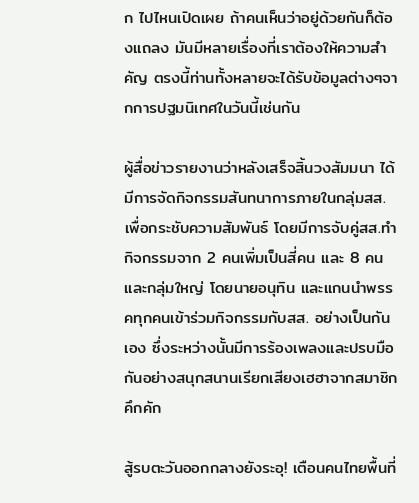ก ไปไหนเปิดเผย ถ้าคนเห็นว่าอยู่ด้วยกันก็ต้องแถลง มันมีหลายเรื่องที่เราต้องให้ความสำคัญ ตรงนี้ท่านทั้งหลายจะได้รับข้อมูลต่างๆจากการปฐมนิเทศในวันนี้เช่นกัน

ผู้สื่อข่าวรายงานว่าหลังเสร็จสิ้นวงสัมมนา ได้มีการจัดกิจกรรมสันทนาการภายในกลุ่มสส. เพื่อกระชับความสัมพันธ์ โดยมีการจับคู่สส.ทำกิจกรรมจาก 2 คนเพิ่มเป็นสี่คน และ 8 คน และกลุ่มใหญ่ โดยนายอนุทิน และแกนนำพรรคทุกคนเข้าร่วมกิจกรรมกับสส. อย่างเป็นกันเอง ซึ่งระหว่างนั้นมีการร้องเพลงและปรบมือกันอย่างสนุกสนานเรียกเสียงเฮฮาจากสมาชิกคึกคัก

สู้รบตะวันออกกลางยังระอุ! เตือนคนไทยพื้นที่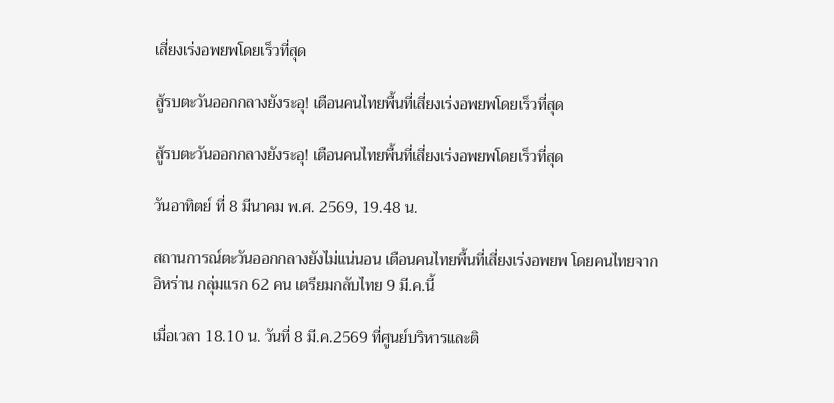เสี่ยงเร่งอพยพโดยเร็วที่สุด

สู้รบตะวันออกกลางยังระอุ! เตือนคนไทยพื้นที่เสี่ยงเร่งอพยพโดยเร็วที่สุด

สู้รบตะวันออกกลางยังระอุ! เตือนคนไทยพื้นที่เสี่ยงเร่งอพยพโดยเร็วที่สุด

วันอาทิตย์ ที่ 8 มีนาคม พ.ศ. 2569, 19.48 น.

สถานการณ์ตะวันออกกลางยังไม่แน่นอน เตือนคนไทยพื้นที่เสี่ยงเร่งอพยพ โดยคนไทยจากอิหร่าน กลุ่มแรก 62 คน เตรียมกลับไทย 9 มี.ค.นี้

เมื่อเวลา 18.10 น. วันที่ 8 มี.ค.2569 ที่ศูนย์บริหารและติ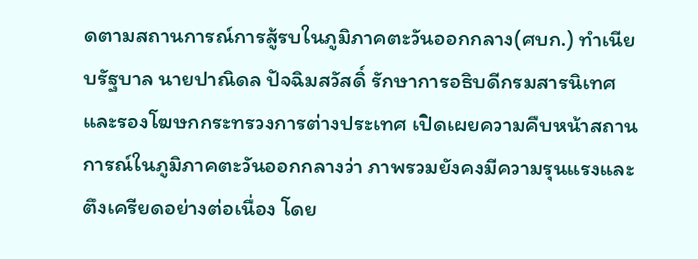ดตามสถานการณ์การสู้รบในภูมิภาคตะวันออกกลาง(ศบก.) ทำเนียบรัฐบาล นายปาณิดล ปัจฉิมสวัสดิ์ รักษาการอธิบดีกรมสารนิเทศ และรองโฆษกกระทรวงการต่างประเทศ เปิดเผยความคืบหน้าสถานการณ์ในภูมิภาคตะวันออกกลางว่า ภาพรวมยังคงมีความรุนแรงและตึงเครียดอย่างต่อเนื่อง โดย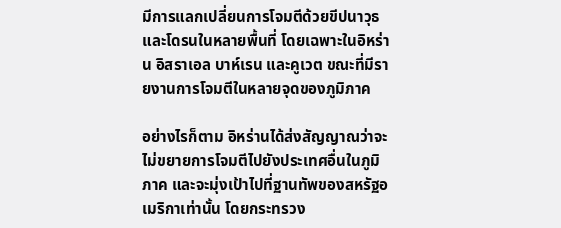มีการแลกเปลี่ยนการโจมตีด้วยขีปนาวุธและโดรนในหลายพื้นที่ โดยเฉพาะในอิหร่าน อิสราเอล บาห์เรน และคูเวต ขณะที่มีรายงานการโจมตีในหลายจุดของภูมิภาค

อย่างไรก็ตาม อิหร่านได้ส่งสัญญาณว่าจะไม่ขยายการโจมตีไปยังประเทศอื่นในภูมิภาค และจะมุ่งเป้าไปที่ฐานทัพของสหรัฐอเมริกาเท่านั้น โดยกระทรวง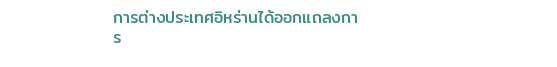การต่างประเทศอิหร่านได้ออกแถลงการ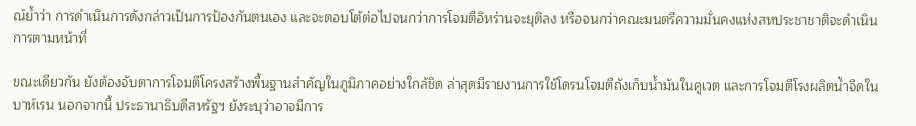ณ์ย้ำว่า การดำเนินการดังกล่าวเป็นการป้องกันตนเอง และจะตอบโต้ต่อไปจนกว่าการโจมตีอิหร่านจะยุติลง หรือจนกว่าคณะมนตรีความมั่นคงแห่งสหประชาชาติจะดำเนินการตามหน้าที่

ขณะเดียวกัน ยังต้องจับตาการโจมตีโครงสร้างพื้นฐานสำคัญในภูมิภาคอย่างใกล้ชิด ล่าสุดมีรายงานการใช้โดรนโจมตีถังเก็บน้ำมันในคูเวต และการโจมตีโรงผลิตน้ำจืดในบาห์เรน นอกจากนี้ ประธานาธิบดีสหรัฐฯ ยังระบุว่าอาจมีการ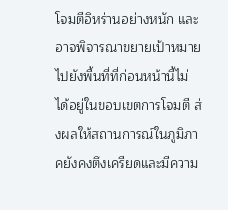โจมตีอิหร่านอย่างหนัก และอาจพิจารณาขยายเป้าหมายไปยังพื้นที่ที่ก่อนหน้านี้ไม่ได้อยู่ในขอบเขตการโจมตี ส่งผลให้สถานการณ์ในภูมิภาคยังคงตึงเครียดและมีความ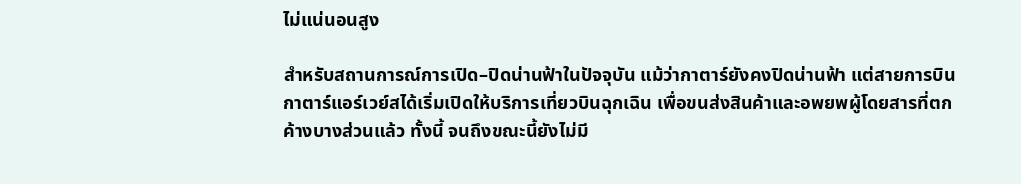ไม่แน่นอนสูง

สำหรับสถานการณ์การเปิด–ปิดน่านฟ้าในปัจจุบัน แม้ว่ากาตาร์ยังคงปิดน่านฟ้า แต่สายการบินกาตาร์แอร์เวย์สได้เริ่มเปิดให้บริการเที่ยวบินฉุกเฉิน เพื่อขนส่งสินค้าและอพยพผู้โดยสารที่ตกค้างบางส่วนแล้ว ทั้งนี้ จนถึงขณะนี้ยังไม่มี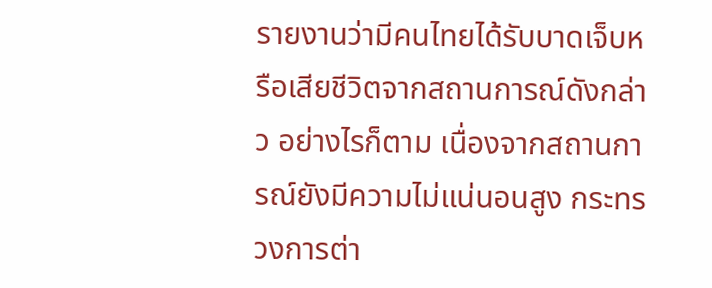รายงานว่ามีคนไทยได้รับบาดเจ็บหรือเสียชีวิตจากสถานการณ์ดังกล่าว อย่างไรก็ตาม เนื่องจากสถานการณ์ยังมีความไม่แน่นอนสูง กระทรวงการต่า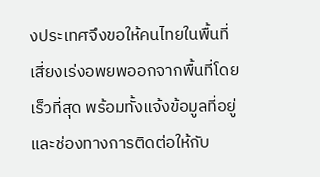งประเทศจึงขอให้คนไทยในพื้นที่เสี่ยงเร่งอพยพออกจากพื้นที่โดยเร็วที่สุด พร้อมทั้งแจ้งข้อมูลที่อยู่และช่องทางการติดต่อให้กับ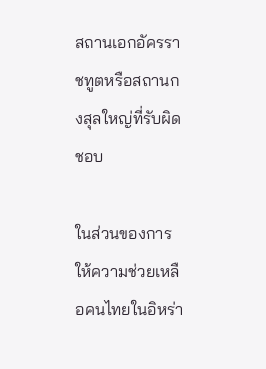สถานเอกอัครราชทูตหรือสถานกงสุลใหญ่ที่รับผิดชอบ

ในส่วนของการให้ความช่วยเหลือคนไทยในอิหร่า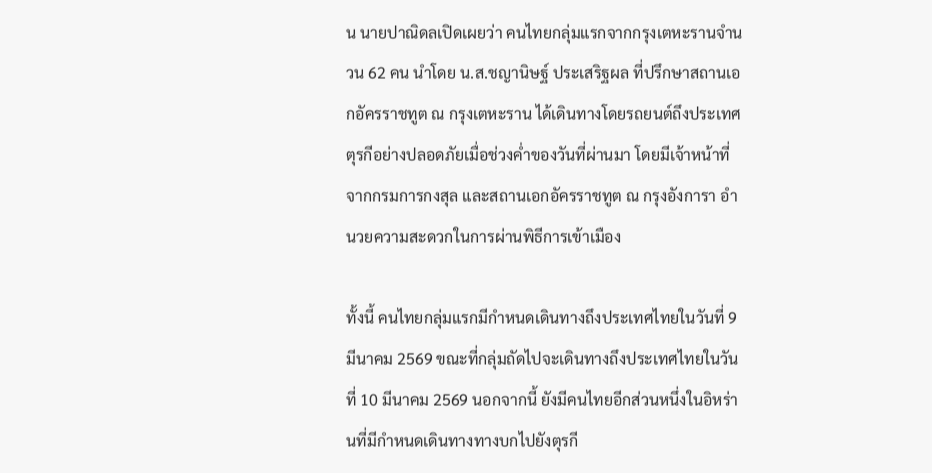น นายปาณิดลเปิดเผยว่า คนไทยกลุ่มแรกจากกรุงเตหะรานจำนวน 62 คน นำโดย น.ส.ชญานิษฐ์ ประเสริฐผล ที่ปรึกษาสถานเอกอัครราชทูต ณ กรุงเตหะราน ได้เดินทางโดยรถยนต์ถึงประเทศตุรกีอย่างปลอดภัยเมื่อช่วงค่ำของวันที่ผ่านมา โดยมีเจ้าหน้าที่จากกรมการกงสุล และสถานเอกอัครราชทูต ณ กรุงอังการา อำนวยความสะดวกในการผ่านพิธีการเข้าเมือง

ทั้งนี้ คนไทยกลุ่มแรกมีกำหนดเดินทางถึงประเทศไทยในวันที่ 9 มีนาคม 2569 ขณะที่กลุ่มถัดไปจะเดินทางถึงประเทศไทยในวันที่ 10 มีนาคม 2569 นอกจากนี้ ยังมีคนไทยอีกส่วนหนึ่งในอิหร่านที่มีกำหนดเดินทางทางบกไปยังตุรกี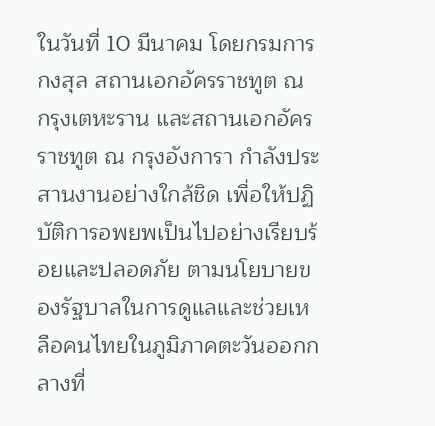ในวันที่ 10 มีนาคม โดยกรมการกงสุล สถานเอกอัครราชทูต ณ กรุงเตหะราน และสถานเอกอัครราชทูต ณ กรุงอังการา กำลังประสานงานอย่างใกล้ชิด เพื่อให้ปฏิบัติการอพยพเป็นไปอย่างเรียบร้อยและปลอดภัย ตามนโยบายของรัฐบาลในการดูแลและช่วยเหลือคนไทยในภูมิภาคตะวันออกกลางที่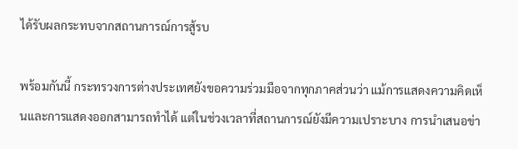ได้รับผลกระทบจากสถานการณ์การสู้รบ

พร้อมกันนี้ กระทรวงการต่างประเทศยังขอความร่วมมือจากทุกภาคส่วนว่า แม้การแสดงความคิดเห็นและการแสดงออกสามารถทำได้ แต่ในช่วงเวลาที่สถานการณ์ยังมีความเปราะบาง การนำเสนอข่า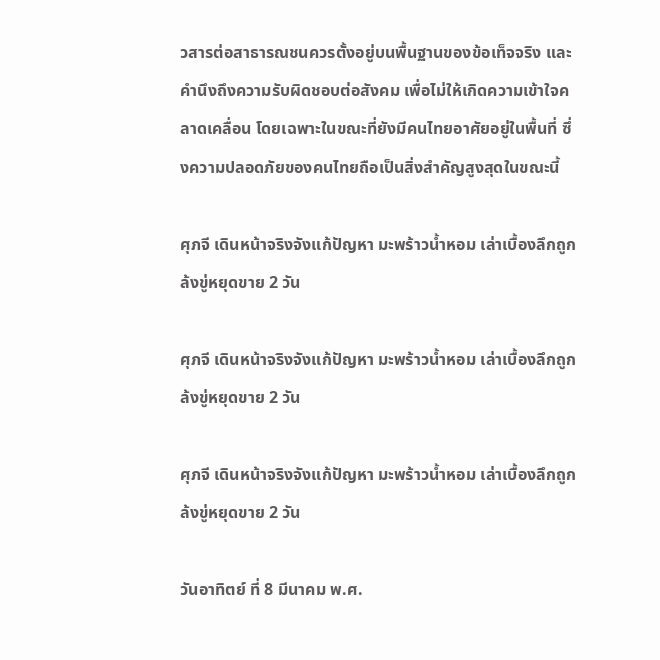วสารต่อสาธารณชนควรตั้งอยู่บนพื้นฐานของข้อเท็จจริง และคำนึงถึงความรับผิดชอบต่อสังคม เพื่อไม่ให้เกิดความเข้าใจคลาดเคลื่อน โดยเฉพาะในขณะที่ยังมีคนไทยอาศัยอยู่ในพื้นที่ ซึ่งความปลอดภัยของคนไทยถือเป็นสิ่งสำคัญสูงสุดในขณะนี้

ศุภจี เดินหน้าจริงจังแก้ปัญหา มะพร้าวน้ำหอม เล่าเบื้องลึกถูกล้งขู่หยุดขาย 2 วัน

ศุภจี เดินหน้าจริงจังแก้ปัญหา มะพร้าวน้ำหอม เล่าเบื้องลึกถูกล้งขู่หยุดขาย 2 วัน

ศุภจี เดินหน้าจริงจังแก้ปัญหา มะพร้าวน้ำหอม เล่าเบื้องลึกถูกล้งขู่หยุดขาย 2 วัน

วันอาทิตย์ ที่ 8 มีนาคม พ.ศ.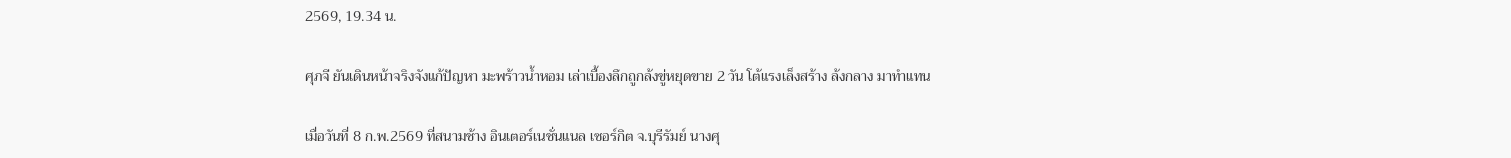2569, 19.34 น.

ศุภจี ยันเดินหน้าจริงจังแก้ปัญหา มะพร้าวน้ำหอม เล่าเบื้องลึกถูกล้งขู่หยุดขาย 2 วัน โต้แรงเล็งสร้าง ล้งกลาง มาทำแทน

เมื่อวันที่ 8 ก.พ.2569 ที่สนามช้าง อินเตอร์เนชั่นแนล เซอร์กิต จ.บุรีรัมย์ นางศุ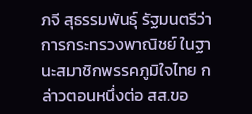ภจี สุธรรมพันธุ์ รัฐมนตรีว่าการกระทรวงพาณิชย์ ในฐานะสมาชิกพรรคภูมิใจไทย กล่าวตอนหนึ่งต่อ สส.ขอ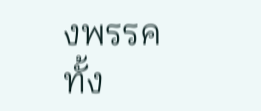งพรรคทั้ง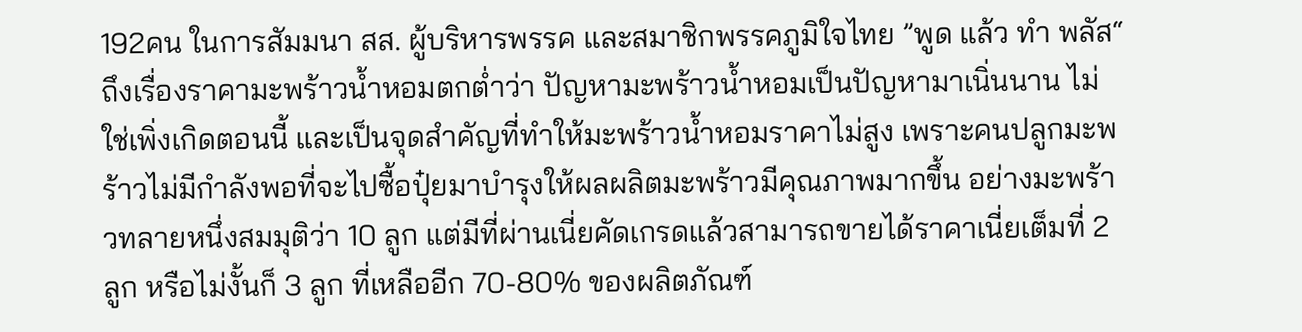192คน ในการสัมมนา สส. ผู้บริหารพรรค และสมาชิกพรรคภูมิใจไทย ”พูด แล้ว ทำ พลัส“ ถึงเรื่องราคามะพร้าวน้ำหอมตกต่ำว่า ปัญหามะพร้าวน้ำหอมเป็นปัญหามาเนิ่นนาน ไม่ใช่เพิ่งเกิดตอนนี้ และเป็นจุดสำคัญที่ทำให้มะพร้าวน้ำหอมราคาไม่สูง เพราะคนปลูกมะพร้าวไม่มีกำลังพอที่จะไปซื้อปุ๋ยมาบำรุงให้ผลผลิตมะพร้าวมีคุณภาพมากขึ้น อย่างมะพร้าวทลายหนึ่งสมมุติว่า 10 ลูก แต่มีที่ผ่านเนี่ยคัดเกรดแล้วสามารถขายได้ราคาเนี่ยเต็มที่ 2 ลูก หรือไม่งั้นก็ 3 ลูก ที่เหลืออีก 70-80% ของผลิตภัณฑ์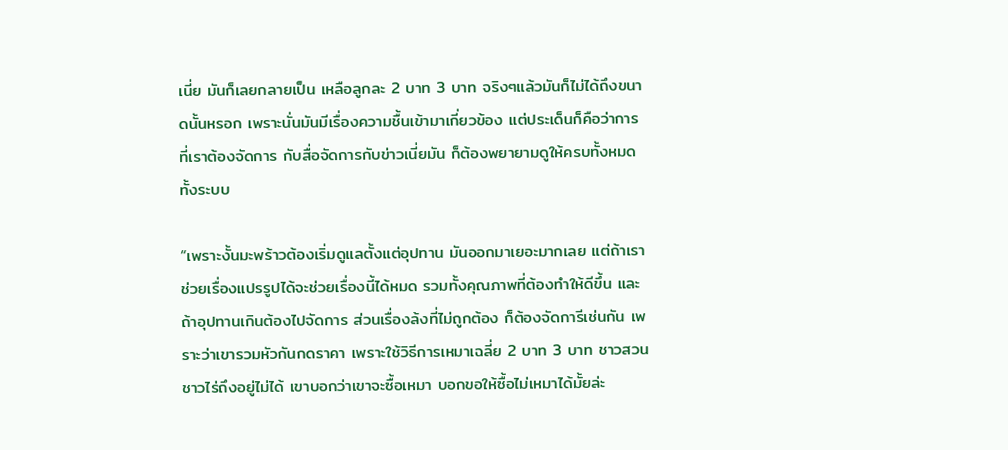เนี่ย มันก็เลยกลายเป็น เหลือลูกละ 2 บาท 3 บาท จริงๆแล้วมันก็ไม่ได้ถึงขนาดนั้นหรอก เพราะนั่นมันมีเรื่องความชื้นเข้ามาเกี่ยวข้อง แต่ประเด็นก็คือว่าการที่เราต้องจัดการ กับสื่อจัดการกับข่าวเนี่ยมัน ก็ต้องพยายามดูให้ครบทั้งหมดทั้งระบบ

“เพราะงั้นมะพร้าวต้องเริ่มดูแลตั้งแต่อุปทาน มันออกมาเยอะมากเลย แต่ถ้าเราช่วยเรื่องแปรรูปได้จะช่วยเรื่องนี้ได้หมด รวมทั้งคุณภาพที่ต้องทำให้ดีขึ้น และถ้าอุปทานเกินต้องไปจัดการ ส่วนเรื่องล้งที่ไม่ถูกต้อง ก็ต้องจัดการีเช่นกัน เพราะว่าเขารวมหัวกันกดราคา เพราะใช้วิธีการเหมาเฉลี่ย 2 บาท 3 บาท ชาวสวนชาวไร่ถึงอยู่ไม่ได้ เขาบอกว่าเขาจะซื้อเหมา บอกขอให้ซื้อไม่เหมาได้มั้ยล่ะ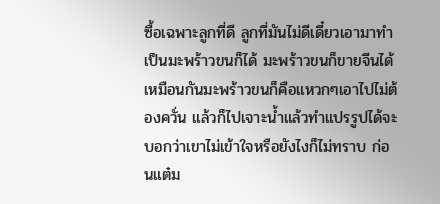ซื้อเฉพาะลูกที่ดี ลูกที่มันไม่ดีเดี๋ยวเอามาทำเป็นมะพร้าวขนก็ได้ มะพร้าวขนก็ขายจีนได้ เหมือนกันมะพร้าวขนก็คือแหวกๆเอาไปไม่ต้องควั่น แล้วก็ไปเจาะน้ำแล้วทำแปรรูปได้จะบอกว่าเขาไม่เข้าใจหรือยังไงก็ไม่ทราบ ก่อนแต๋ม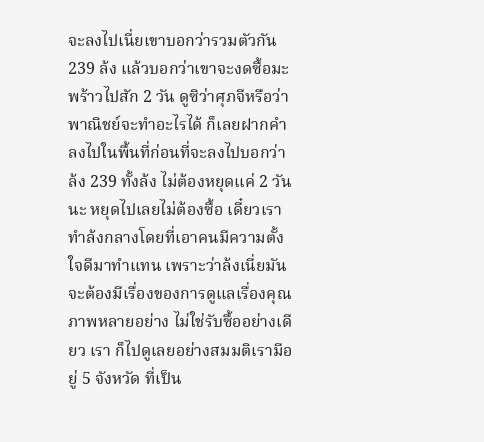จะลงไปเนี่ยเขาบอกว่ารวมตัวกัน 239 ล้ง แล้วบอกว่าเขาจะงดซื้อมะพร้าวไปสัก 2 วัน ดูซิว่าศุภจีหรือว่าพาณิชย์จะทำอะไรได้ ก็เลยฝากคำลงไปในพื้นที่ก่อนที่จะลงไปบอกว่าล้ง 239 ทั้งล้ง ไม่ต้องหยุดแค่ 2 วันนะ หยุดไปเลยไม่ต้องซื้อ เดี๋ยวเราทำล้งกลางโดยที่เอาคนมีความตั้งใจดีมาทำแทน เพราะว่าล้งเนี่ยมันจะต้องมีเรื่องของการดูแลเรื่องคุณภาพหลายอย่าง ไม่ใช่รับซื้ออย่างเดียว เรา ก็ไปดูเลยอย่างสมมติเรามีอยู่ 5 จังหวัด ที่เป็น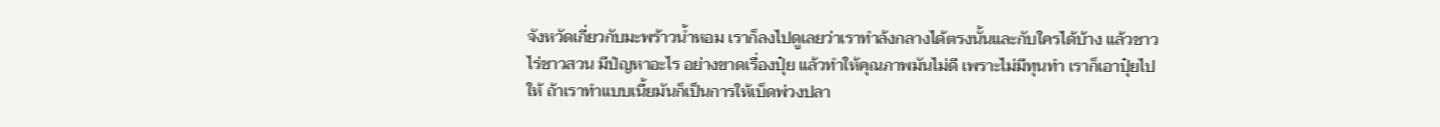จังหวัดเกี่ยวกับมะพร้าวน้ำหอม เราก็ลงไปดูเลยว่าเราทำล้งกลางได้ตรงนั้นและกับใครได้บ้าง แล้วชาวไร่ชาวสวน มีปํญหาอะไร อย่างขาดเรื่องปุ๋ย แล้วทำให้คุณภาพมันไม่ดี เพราะไม่มีทุนทำ เราก็เอาปุ๋ยไปให้ ถ้าเราทำแบบเนี้ยมันก็เป็นการให้เบ็ดพ่วงปลา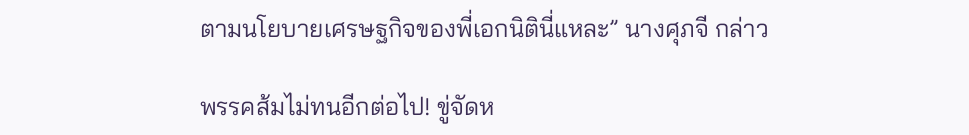ตามนโยบายเศรษฐกิจของพี่เอกนิตินี่แหละ” นางศุภจี กล่าว

พรรคส้มไม่ทนอีกต่อไป! ขู่จัดห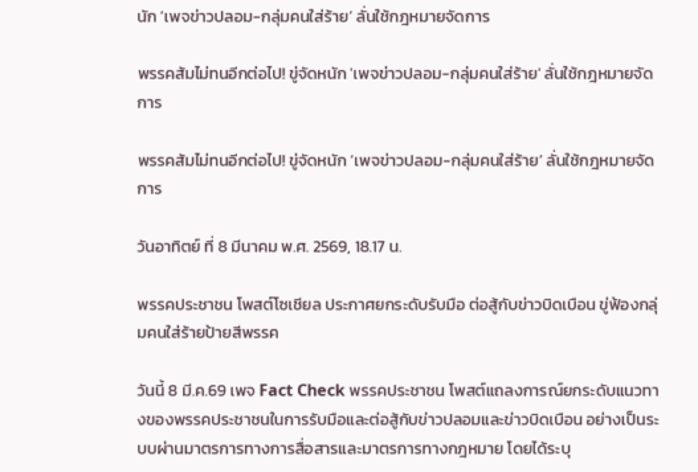นัก ‘เพจข่าวปลอม-กลุ่มคนใส่ร้าย’ ลั่นใช้กฎหมายจัดการ

พรรคส้มไม่ทนอีกต่อไป! ขู่จัดหนัก 'เพจข่าวปลอม-กลุ่มคนใส่ร้าย' ลั่นใช้กฎหมายจัดการ

พรรคส้มไม่ทนอีกต่อไป! ขู่จัดหนัก ‘เพจข่าวปลอม-กลุ่มคนใส่ร้าย’ ลั่นใช้กฎหมายจัดการ

วันอาทิตย์ ที่ 8 มีนาคม พ.ศ. 2569, 18.17 น.

พรรคประชาชน โพสต์โซเชียล ประกาศยกระดับรับมือ ต่อสู้กับข่าวบิดเบือน ขู่ฟ้องกลุ่มคนใส่ร้ายป้ายสีพรรค

วันนี้ 8 มี.ค.69 เพจ Fact Check พรรคประชาชน โพสต์แถลงการณ์ยกระดับแนวทางของพรรคประชาชนในการรับมือและต่อสู้กับข่าวปลอมและข่าวบิดเบือน อย่างเป็นระบบผ่านมาตรการทางการสื่อสารและมาตรการทางกฎหมาย โดยได้ระบุ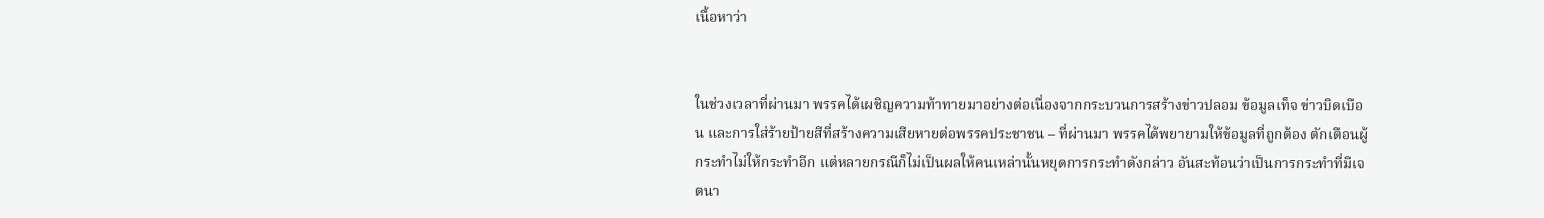เนื้อหาว่า


ในช่วงเวลาที่ผ่านมา พรรคได้เผชิญความท้าทายมาอย่างต่อเนื่องจากกระบวนการสร้างข่าวปลอม ข้อมูลเท็จ ข่าวบิดเบือน และการใส่ร้ายป้ายสีที่สร้างความเสียหายต่อพรรคประชาชน – ที่ผ่านมา พรรคได้พยายามให้ข้อมูลที่ถูกต้อง ตักเตือนผู้กระทำไม่ให้กระทำอีก แต่หลายกรณีก็ไม่เป็นผลให้คนเหล่านั้นหยุดการกระทำดังกล่าว อันสะท้อนว่าเป็นการกระทำที่มีเจตนา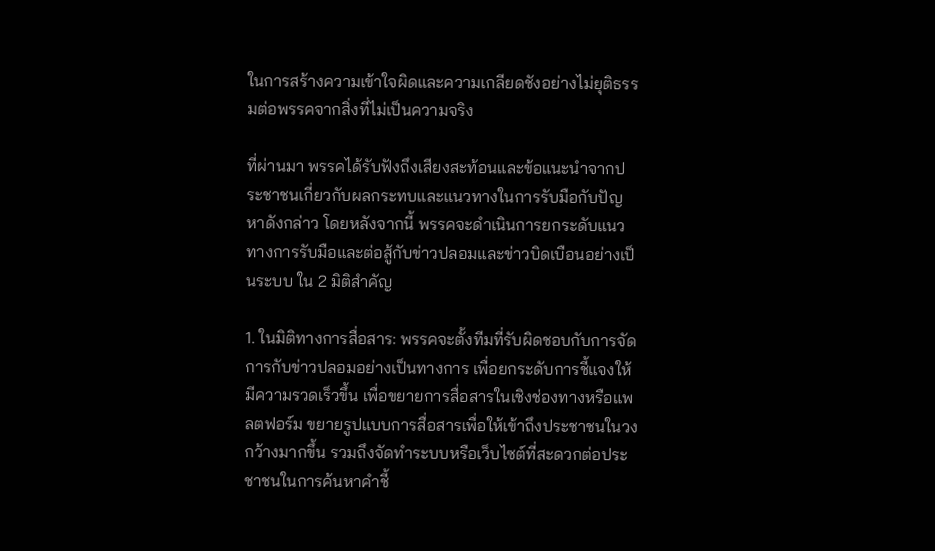ในการสร้างความเข้าใจผิดและความเกลียดชังอย่างไม่ยุติธรรมต่อพรรคจากสิ่งที่ไม่เป็นความจริง

ที่ผ่านมา พรรคได้รับฟังถึงเสียงสะท้อนและข้อแนะนำจากประชาชนเกี่ยวกับผลกระทบและแนวทางในการรับมือกับปัญหาดังกล่าว โดยหลังจากนี้ พรรคจะดำเนินการยกระดับแนวทางการรับมือและต่อสู้กับข่าวปลอมและข่าวบิดเบือนอย่างเป็นระบบ ใน 2 มิติสำคัญ

1. ในมิติทางการสื่อสาร: พรรคจะตั้งทีมที่รับผิดชอบกับการจัดการกับข่าวปลอมอย่างเป็นทางการ เพื่อยกระดับการชี้แจงให้มีความรวดเร็วขึ้น เพื่อขยายการสื่อสารในเชิงช่องทางหรือแพลตฟอร์ม ขยายรูปแบบการสื่อสารเพื่อให้เข้าถึงประชาชนในวงกว้างมากขึ้น รวมถึงจัดทำระบบหรือเว็บไซต์ที่สะดวกต่อประชาชนในการค้นหาคำชี้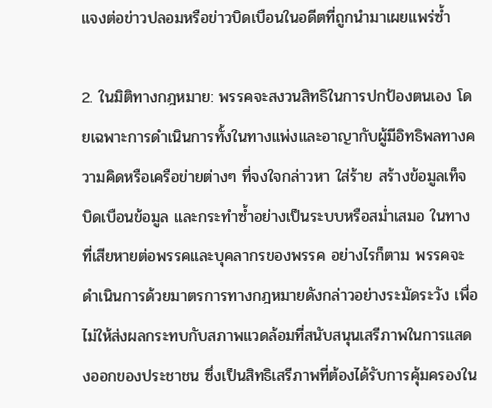แจงต่อข่าวปลอมหรือข่าวบิดเบือนในอดีตที่ถูกนำมาเผยแพร่ซ้ำ

2. ในมิติทางกฎหมาย: พรรคจะสงวนสิทธิในการปกป้องตนเอง โดยเฉพาะการดำเนินการทั้งในทางแพ่งและอาญากับผู้มีอิทธิพลทางความคิดหรือเครือข่ายต่างๆ ที่จงใจกล่าวหา ใส่ร้าย สร้างข้อมูลเท็จ บิดเบือนข้อมูล และกระทำซ้ำอย่างเป็นระบบหรือสม่ำเสมอ ในทางที่เสียหายต่อพรรคและบุคลากรของพรรค อย่างไรก็ตาม พรรคจะดำเนินการด้วยมาตรการทางกฎหมายดังกล่าวอย่างระมัดระวัง เพื่อไม่ให้ส่งผลกระทบกับสภาพแวดล้อมที่สนับสนุนเสรีภาพในการแสดงออกของประชาชน ซึ่งเป็นสิทธิเสรีภาพที่ต้องได้รับการคุ้มครองใน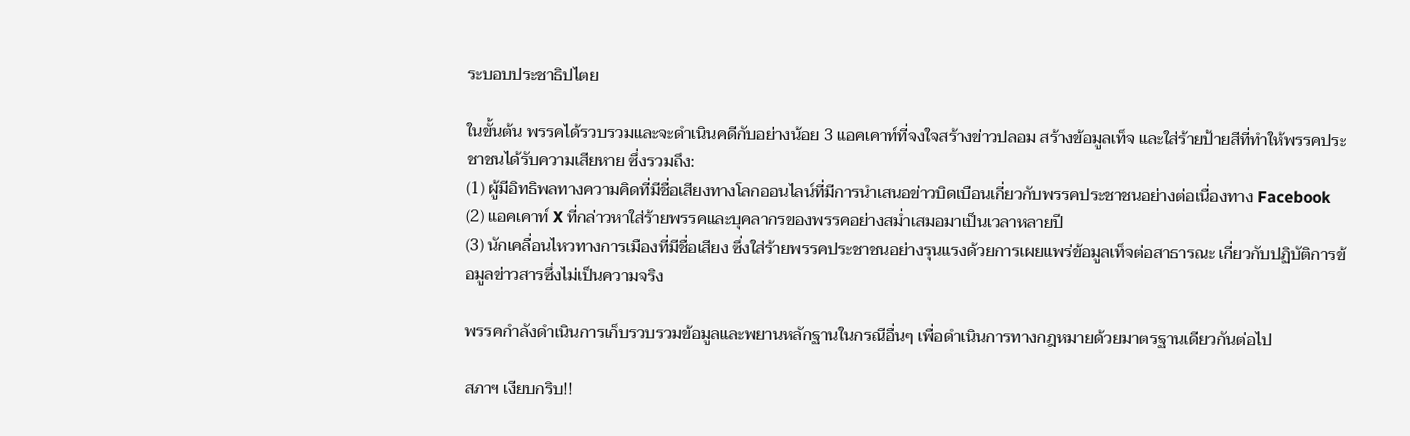ระบอบประชาธิปไตย

ในขั้นต้น พรรคได้รวบรวมและจะดำเนินคดีกับอย่างน้อย 3 แอคเคาท์ที่จงใจสร้างข่าวปลอม สร้างข้อมูลเท็จ และใส่ร้ายป้ายสีที่ทำให้พรรคประชาชนได้รับความเสียหาย ซึ่งรวมถึง:
(1) ผู้มีอิทธิพลทางความคิดที่มีชื่อเสียงทางโลกออนไลน์ที่มีการนำเสนอข่าวบิดเบือนเกี่ยวกับพรรคประชาชนอย่างต่อเนื่องทาง Facebook
(2) แอคเคาท์ X ที่กล่าวหาใส่ร้ายพรรคและบุคลากรของพรรคอย่างสม่ำเสมอมาเป็นเวลาหลายปี
(3) นักเคลื่อนไหวทางการเมืองที่มีชื่อเสียง ซึ่งใส่ร้ายพรรคประชาชนอย่างรุนแรงด้วยการเผยแพร่ข้อมูลเท็จต่อสาธารณะ เกี่ยวกับปฏิบัติการข้อมูลข่าวสารซึ่งไม่เป็นความจริง

พรรคกำลังดำเนินการเก็บรวบรวมข้อมูลและพยานหลักฐานในกรณีอื่นๆ เพื่อดำเนินการทางกฎหมายด้วยมาตรฐานเดียวกันต่อไป

สภาฯ เงียบกริบ!!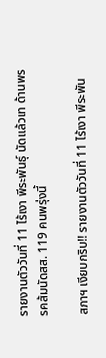รายงานตัววันที่ 11 ไร้เงา พีระพันธ์ุ นัดแล้วเท ด้านพรรคส้มนัดสส. 119 คนพรุ่งนี้

สภาฯ เงียบกริบ!! รายงานตัววันที่ 11 ไร้เงา พีระพัน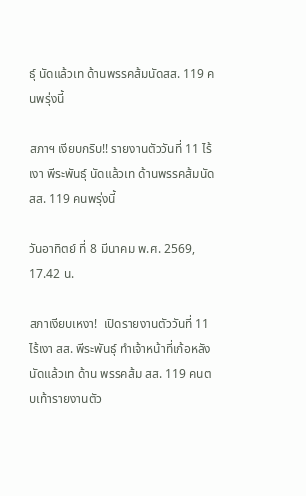ธ์ุ นัดแล้วเท ด้านพรรคส้มนัดสส. 119 คนพรุ่งนี้

สภาฯ เงียบกริบ!! รายงานตัววันที่ 11 ไร้เงา พีระพันธ์ุ นัดแล้วเท ด้านพรรคส้มนัดสส. 119 คนพรุ่งนี้

วันอาทิตย์ ที่ 8 มีนาคม พ.ศ. 2569, 17.42 น.

สภาเงียบเหงา!  เปิดรายงานตัววันที่ 11 ไร้เงา สส. พีระพันธ์ุ ทำเจ้าหน้าที่เก้อหลังนัดแล้วเท ด้าน พรรคส้ม สส. 119 คนตบเท้ารายงานตัว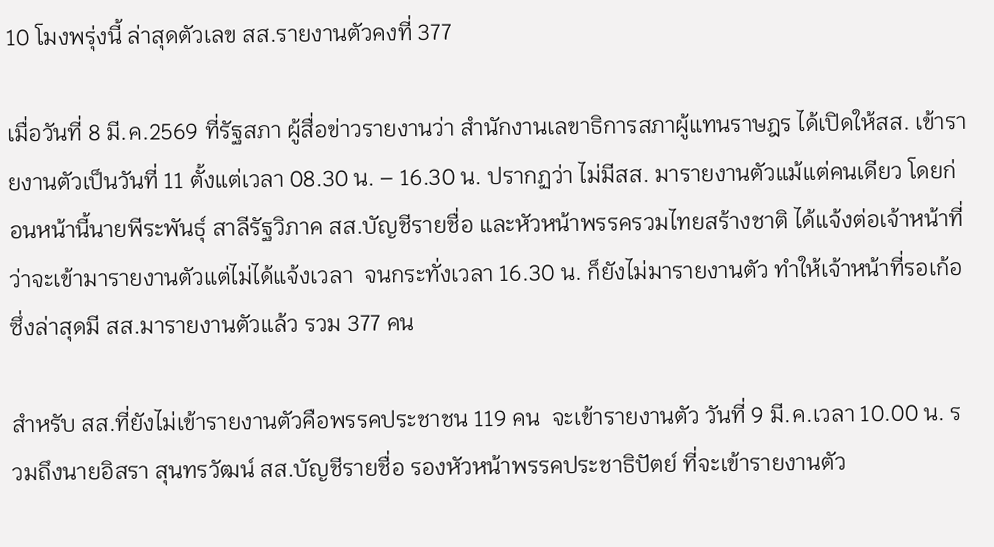10 โมงพรุ่งนี้ ล่าสุดตัวเลข สส.รายงานตัวคงที่ 377

เมื่อวันที่ 8 มี.ค.2569 ที่รัฐสภา ผู้สื่อข่าวรายงานว่า สำนักงานเลขาธิการสภาผู้แทนราษฎร ได้เปิดให้สส. เข้ารายงานตัวเป็นวันที่ 11 ตั้งแต่เวลา 08.30 น. – 16.30 น. ปรากฏว่า ไม่มีสส. มารายงานตัวแม้แต่คนเดียว โดยก่อนหน้านี้นายพีระพันธุ์ สาลีรัฐวิภาค สส.บัญชีรายชื่อ และหัวหน้าพรรครวมไทยสร้างชาติ ได้แจ้งต่อเจ้าหน้าที่ว่าจะเข้ามารายงานตัวแต่ไม่ได้แจ้งเวลา  จนกระทั่งเวลา 16.30 น. ก็ยังไม่มารายงานตัว ทำให้เจ้าหน้าที่รอเก้อ ซึ่งล่าสุดมี สส.มารายงานตัวแล้ว รวม 377 คน

สำหรับ สส.ที่ยังไม่เข้ารายงานตัวคือพรรคประชาชน 119 คน  จะเข้ารายงานตัว วันที่ 9 มี.ค.เวลา 10.00 น. รวมถึงนายอิสรา สุนทรวัฒน์ สส.บัญชีรายชื่อ รองหัวหน้าพรรคประชาธิปัตย์ ที่จะเข้ารายงานตัว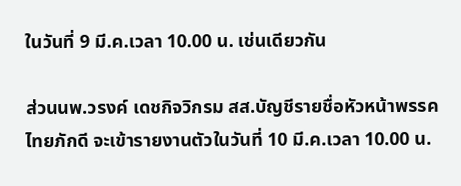ในวันที่ 9 มี.ค.เวลา 10.00 น. เช่นเดียวกัน

ส่วนนพ.วรงค์ เดชกิจวิกรม สส.บัญชีรายชื่อหัวหน้าพรรคไทยภักดี จะเข้ารายงานตัวในวันที่ 10 มี.ค.เวลา 10.00 น.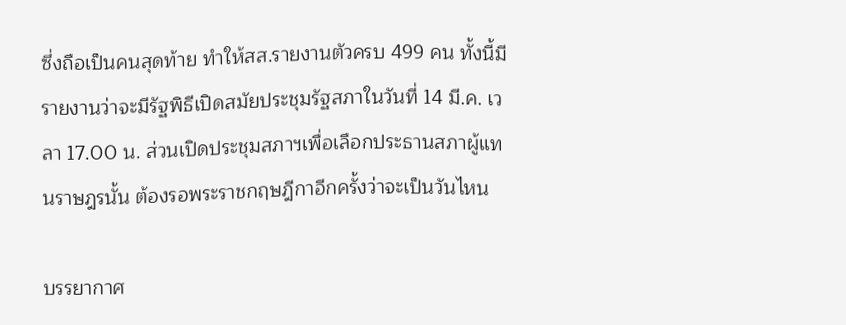ซึ่งถือเป็นคนสุดท้าย ทำให้สส.รายงานตัวครบ 499 คน ทั้งนี้มีรายงานว่าจะมีรัฐพิธีเปิดสมัยประชุมรัฐสภาในวันที่ 14 มี.ค. เวลา 17.00 น. ส่วนเปิดประชุมสภาฯเพื่อเลือกประธานสภาผู้แทนราษฎรนั้น ต้องรอพระราชกฤษฎีกาอีกครั้งว่าจะเป็นวันไหน

บรรยากาศ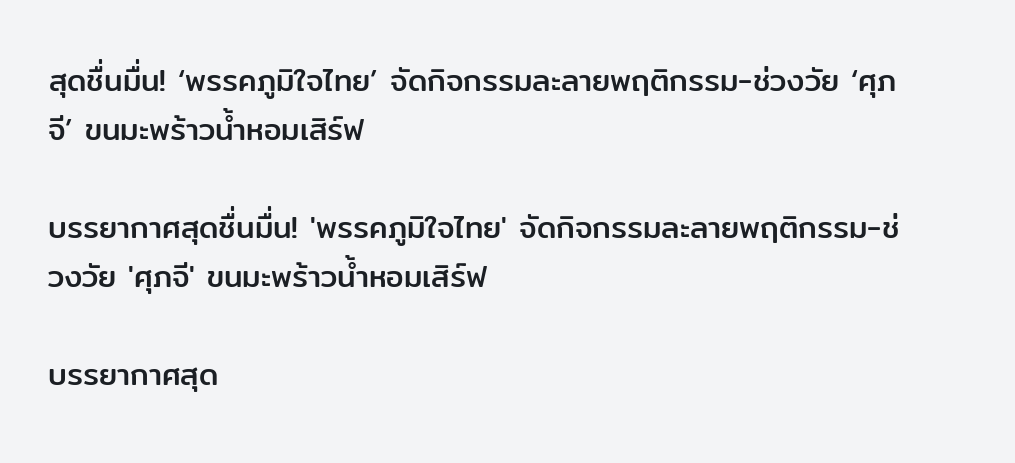สุดชื่นมื่น! ‘พรรคภูมิใจไทย’ จัดกิจกรรมละลายพฤติกรรม-ช่วงวัย ‘ศุภจี’ ขนมะพร้าวน้ำหอมเสิร์ฟ

บรรยากาศสุดชื่นมื่น! 'พรรคภูมิใจไทย' จัดกิจกรรมละลายพฤติกรรม-ช่วงวัย 'ศุภจี' ขนมะพร้าวน้ำหอมเสิร์ฟ

บรรยากาศสุด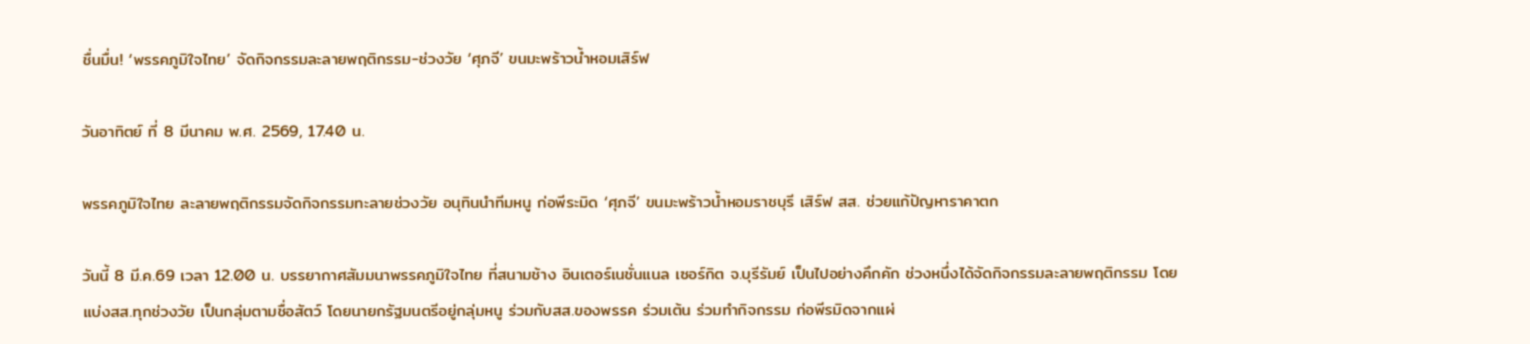ชื่นมื่น! ‘พรรคภูมิใจไทย’ จัดกิจกรรมละลายพฤติกรรม-ช่วงวัย ‘ศุภจี’ ขนมะพร้าวน้ำหอมเสิร์ฟ

วันอาทิตย์ ที่ 8 มีนาคม พ.ศ. 2569, 17.40 น.

พรรคภูมิใจไทย ละลายพฤติกรรมจัดกิจกรรมทะลายช่วงวัย อนุทินนำทีมหนู ก่อพีระมิด ‘ศุภจี’ ขนมะพร้าวน้ำหอมราชบุรี เสิร์ฟ สส. ช่วยแก้ปัญหาราคาตก

วันนี้ 8 มี.ค.69 เวลา 12.00 น. บรรยากาศสัมมนาพรรคภูมิใจไทย ที่สนามช้าง อินเตอร์เนชั่นแนล เซอร์กิต จ.บุรีรัมย์ เป็นไปอย่างคึกคัก ช่วงหนึ่งได้จัดกิจกรรมละลายพฤติกรรม โดยแบ่งสส.ทุกช่วงวัย เป็นกลุ่มตามชื่อสัตว์ โดยนายกรัฐมนตรีอยู่กลุ่มหนู ร่วมกับสส.ของพรรค ร่วมเต้น ร่วมทำกิจกรรม ก่อพีรมิดจากแผ่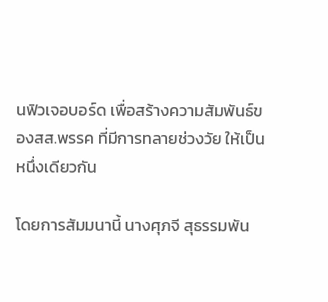นฟิวเจอบอร์ด เพื่อสร้างความสัมพันธ์ของสส.พรรค ที่มีการทลายช่วงวัย ให้เป็นหนึ่งเดียวกัน

โดยการสัมมนานี้ นางศุภจี สุธรรมพัน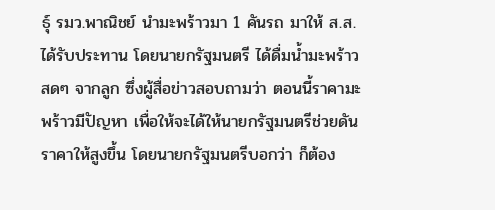ธุ์ รมว.พาณิชย์ นำมะพร้าวมา 1 คันรถ มาให้ ส.ส.ได้รับประทาน โดยนายกรัฐมนตรี ได้ดื่มน้ำมะพร้าวสดๆ จากลูก ซึ่งผู้สื่อข่าวสอบถามว่า ตอนนี้ราคามะพร้าวมีปัญหา เพื่อให้จะได้ให้นายกรัฐมนตรีช่วยดันราคาให้สูงขึ้น โดยนายกรัฐมนตรีบอกว่า ก็ต้อง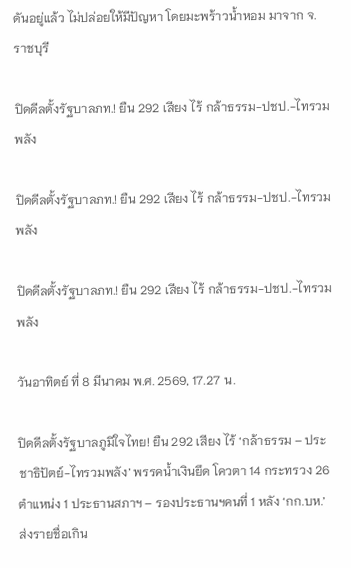ดันอยู่แล้ว ไม่ปล่อยให้มีปัญหา โดยมะพร้าวน้ำหอม มาจาก จ.ราชบุรี

ปิดดีลตั้งรัฐบาลภท.! ยืน 292 เสียง ไร้ กล้าธรรม-ปชป.-ไทรวมพลัง

ปิดดีลตั้งรัฐบาลภท.! ยืน 292 เสียง ไร้ กล้าธรรม-ปชป.-ไทรวมพลัง

ปิดดีลตั้งรัฐบาลภท.! ยืน 292 เสียง ไร้ กล้าธรรม-ปชป.-ไทรวมพลัง

วันอาทิตย์ ที่ 8 มีนาคม พ.ศ. 2569, 17.27 น.

ปิดดีลตั้งรัฐบาลภูมิใจไทย! ยืน 292 เสียง ไร้ ‘กล้าธรรม – ประชาธิปัตย์-ไทรวมพลัง’ พรรคน้ำเงินยึด โควตา 14 กระทรวง 26 ตำแหน่ง 1 ประธานสภาฯ – รองประธานฯคนที่ 1 หลัง ‘กก.บห.’ ส่งรายชื่อเกิน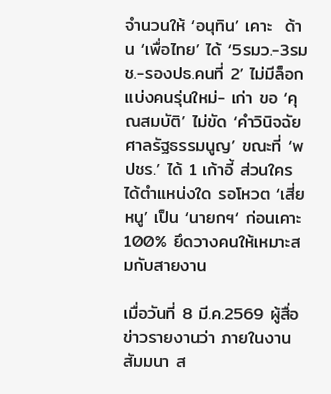จำนวนให้ ‘อนุทิน’ เคาะ  ด้าน ‘เพื่อไทย’ ได้ ‘5รมว.-3รมช.-รองปธ.คนที่ 2’ ไม่มีล็อกแบ่งคนรุ่นใหม่- เก่า ขอ ‘คุณสมบัติ’ ไม่ขัด ‘คำวินิจฉัยศาลรัฐธรรมนูญ’ ขณะที่ ‘พปชร.’ ได้ 1 เก้าอี้ ส่วนใครได้ตำแหน่งใด รอโหวต ‘เสี่ยหนู’ เป็น ‘นายกฯ‘ ก่อนเคาะ100% ยึดวางคนให้เหมาะสมกับสายงาน

เมื่อวันที่ 8 มี.ค.2569 ผู้สื่อข่าวรายงานว่า ภายในงานสัมมนา ส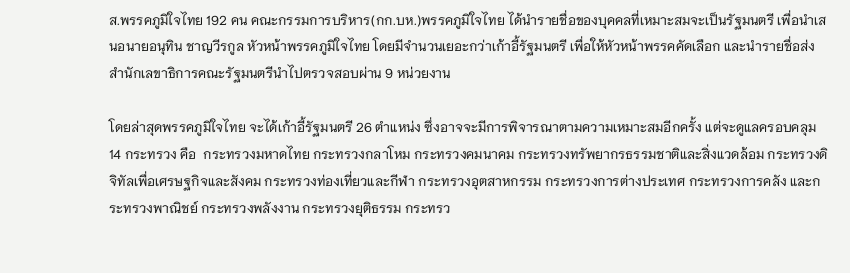ส.พรรคภูมิใจไทย 192 คน คณะกรรมการบริหาร(กก.บห.)พรรคภูมิใจไทย ได้นำรายชื่อของบุคคลที่เหมาะสมจะเป็นรัฐมนตรี เพื่อนำเสนอนายอนุทิน ชาญวีรกูล หัวหน้าพรรคภูมิใจไทย โดยมีจำนวนเยอะกว่าเก้าอี้รัฐมนตรี เพื่อให้หัวหน้าพรรคคัดเลือก และนำรายชื่อส่งสำนักเลขาธิการคณะรัฐมนตรีนำไปตรวจสอบผ่าน 9 หน่วยงาน

โดยล่าสุดพรรคภูมิใจไทย จะได้เก้าอี้รัฐมนตรี 26 ตำแหน่ง ซึ่งอาจจะมีการพิจารณาตามความเหมาะสมอีกครั้ง แต่จะดูแลครอบคลุม 14 กระทรวง คือ  กระทรวงมหาดไทย กระทรวงกลาโหม กระทรวงคมนาคม กระทรวงทรัพยากรธรรมชาติและสิ่งแวดล้อม กระทรวงดิจิทัลเพื่อเศรษฐกิจและสังคม กระทรวงท่องเที่ยวและกีฬา กระทรวงอุตสาหกรรม กระทรวงการต่างประเทศ กระทรวงการคลัง และกระทรวงพาณิชย์ กระทรวงพลังงาน กระทรวงยุติธรรม กระทรว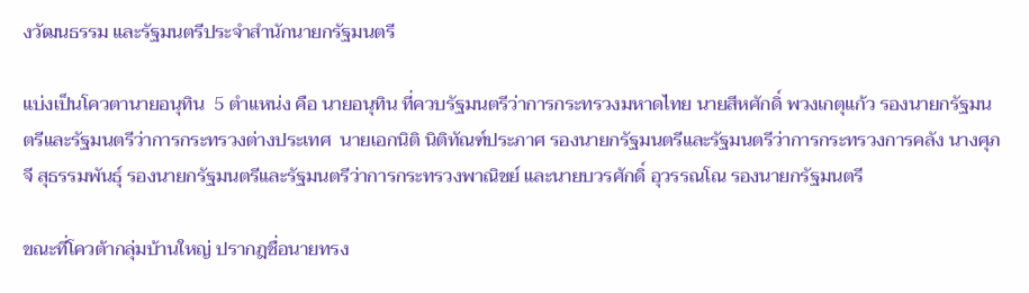งวัฒนธรรม และรัฐมนตรีประจำสำนักนายกรัฐมนตรี

แบ่งเป็นโควตานายอนุทิน  5 ตำแหน่ง คือ นายอนุทิน ที่ควบรัฐมนตรีว่าการกระทรวงมหาดไทย นายสีหศักดิ์ พวงเกตุแก้ว รองนายกรัฐมนตรีและรัฐมนตรีว่าการกระทรวงต่างประเทศ  นายเอกนิติ นิติทัณฑ์ประภาศ รองนายกรัฐมนตรีและรัฐมนตรีว่าการกระทรวงการคลัง นางศุภจี สุธรรมพันธุ์ รองนายกรัฐมนตรีและรัฐมนตรีว่าการกระทรวงพาณิชย์ และนายบวรศักดิ์ อุวรรณโณ รองนายกรัฐมนตรี

ขณะที่โควต้ากลุ่มบ้านใหญ่ ปรากฎชื่อนายทรง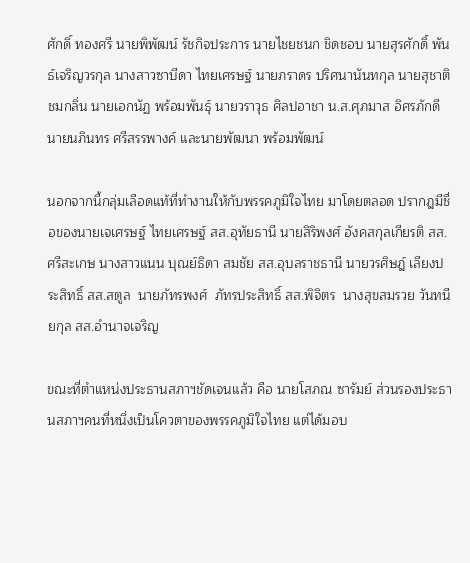ศักดิ์ ทองศรี นายพิพัฒน์ รัชกิจประการ นายไชยชนก ชิดชอบ นายสุรศักดิ์ พันธ์เจริญวรกุล นางสาวซาบีดา ไทยเศรษฐ์ นายภราดร ปริศนานันทกุล นายสุชาติ ชมกลิ่น นายเอกนัฏ พร้อมพันธุ์ นายวราวุธ ศิลปอาชา น.ส.ศุภมาส อิศรภักดี นายนภินทร ศรีสรรพางค์ และนายพัฒนา พร้อมพัฒน์

นอกจากนี้กลุ่มเลือดแท้ที่ทำงานให้กับพรรคภูมิใจไทย มาโดยตลอด ปรากฎมีชื่อของนายเจเศรษฐ์ ไทยเศรษฐ์ สส.อุทัยธานี นายสิริพงศ์ อังคสกุลเกียรติ สส.ศรีสะเกษ นางสาวแนน บุณย์ธิดา สมชัย สส.อุบลราชธานี นายวรศิษฎ์ เลียงประสิทธิ์ สส.สตูล  นายภัทรพงศ์  ภัทรประสิทธิ์ สส.พิจิตร  นางสุขสมรวย วันทนียกุล สส.อำนาจเจริญ

ขณะที่ตำแหน่งประธานสภาฯชัดเจนแล้ว คือ นายโสภณ ซารัมย์ ส่วนรองประธานสภาฯคนที่หนึ่งเป็นโควตาของพรรคภูมิใจไทย แต่ได้มอบ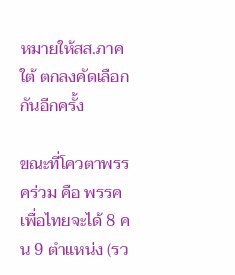หมายให้สส.ภาคใต้ ตกลงคัดเลือกกันอีกครั้ง

ขณะที่โควตาพรรคร่วม คือ พรรคเพื่อไทยจะได้ 8 คน 9 ตำแหน่ง (รว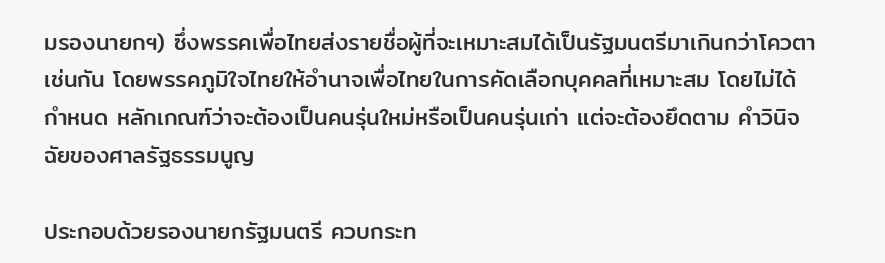มรองนายกฯ) ซึ่งพรรคเพื่อไทยส่งรายชื่อผู้ที่จะเหมาะสมได้เป็นรัฐมนตรีมาเกินกว่าโควตาเช่นกัน โดยพรรคภูมิใจไทยให้อำนาจเพื่อไทยในการคัดเลือกบุคคลที่เหมาะสม โดยไม่ได้กำหนด หลักเกณฑ์ว่าจะต้องเป็นคนรุ่นใหม่หรือเป็นคนรุ่นเก่า แต่จะต้องยึดตาม คำวินิจฉัยของศาลรัฐธรรมนูญ

ประกอบด้วยรองนายกรัฐมนตรี ควบกระท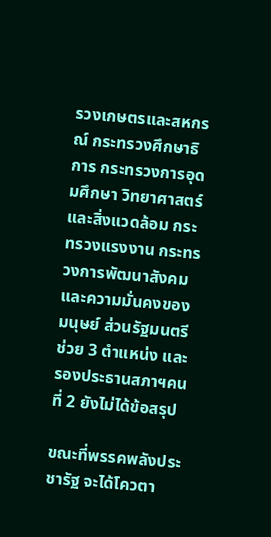รวงเกษตรและสหกรณ์ กระทรวงศึกษาธิการ กระทรวงการอุดมศึกษา วิทยาศาสตร์ และสิ่งแวดล้อม กระทรวงแรงงาน กระทรวงการพัฒนาสังคมและความมั่นคงของมนุษย์ ส่วนรัฐมนตรีช่วย 3 ตำแหน่ง และรองประธานสภาฯคนที่ 2 ยังไม่ได้ข้อสรุป

ขณะที่พรรคพลังประชารัฐ จะได้โควตา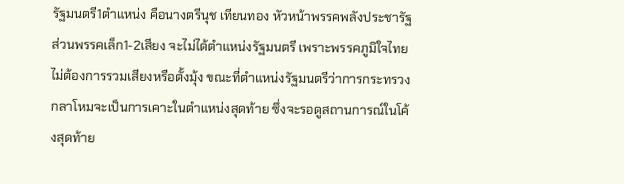รัฐมนตรี1ตำแหน่ง คือนางตรีนุช เทียนทอง หัวหน้าพรรคพลังประชารัฐ ส่วนพรรคเล็ก1-2เสียง จะไม่ได้ตำแหน่งรัฐมนตรี เพราะพรรคภูมิใจไทย ไม่ต้องการรวมเสียงหรือตั้งมุ้ง ขณะที่ตำแหน่งรัฐมนตรีว่าการกระทรวงกลาโหมจะเป็นการเคาะในตำแหน่งสุดท้าย ซึ่งจะรอดูสถานการณ์ในโค้งสุดท้าย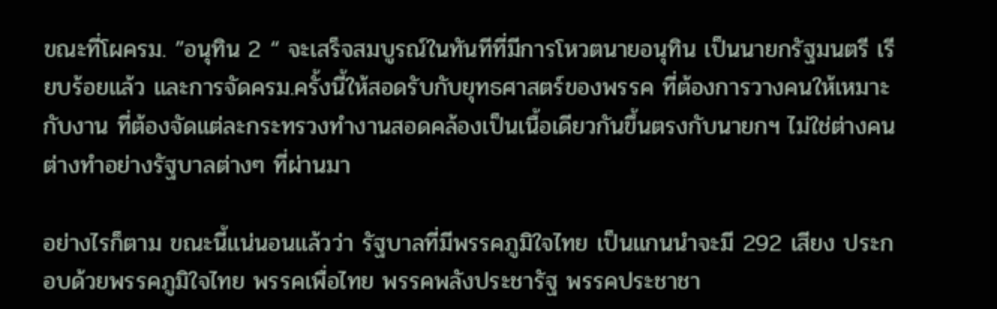ขณะที่โผครม. ”อนุทิน 2 “ จะเสร็จสมบูรณ์ในทันทีที่มีการโหวตนายอนุทิน เป็นนายกรัฐมนตรี เรียบร้อยแล้ว และการจัดครม.ครั้งนี้ให้สอดรับกับยุทธศาสตร์ของพรรค ที่ต้องการวางคนให้เหมาะกับงาน ที่ต้องจัดแต่ละกระทรวงทำงานสอดคล้องเป็นเนื้อเดียวกันขึ้นตรงกับนายกฯ ไม่ใช่ต่างคนต่างทำอย่างรัฐบาลต่างๆ ที่ผ่านมา

อย่างไรก็ตาม ขณะนี้แน่นอนแล้วว่า รัฐบาลที่มีพรรคภูมิใจไทย เป็นแกนนำจะมี 292 เสียง ประกอบด้วยพรรคภูมิใจไทย พรรคเพื่อไทย พรรคพลังประชารัฐ พรรคประชาชา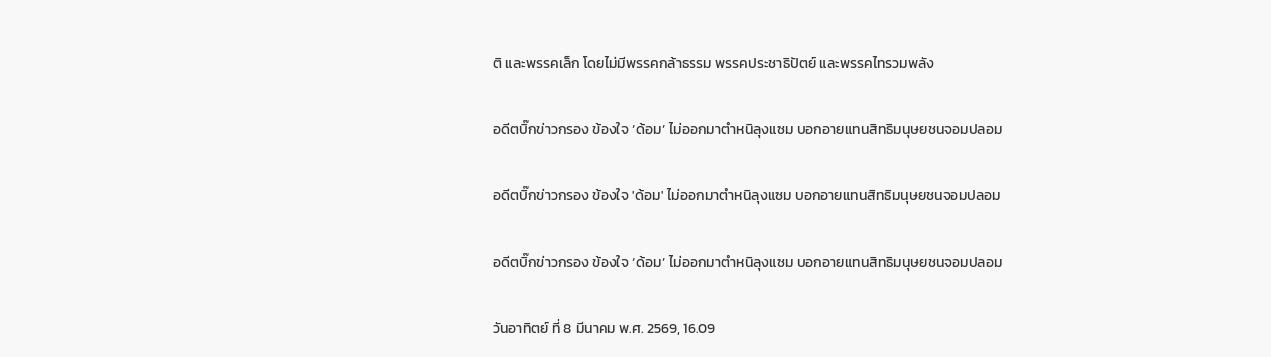ติ และพรรคเล็ก โดยไม่มีพรรคกล้าธรรม พรรคประชาธิปัตย์ และพรรคไทรวมพลัง

อดีตบิ๊กข่าวกรอง ข้องใจ ‘ด้อม’ ไม่ออกมาตำหนิลุงแซม บอกอายแทนสิทธิมนุษยชนจอมปลอม

อดีตบิ๊กข่าวกรอง ข้องใจ 'ด้อม' ไม่ออกมาตำหนิลุงแซม บอกอายแทนสิทธิมนุษยชนจอมปลอม

อดีตบิ๊กข่าวกรอง ข้องใจ ‘ด้อม’ ไม่ออกมาตำหนิลุงแซม บอกอายแทนสิทธิมนุษยชนจอมปลอม

วันอาทิตย์ ที่ 8 มีนาคม พ.ศ. 2569, 16.09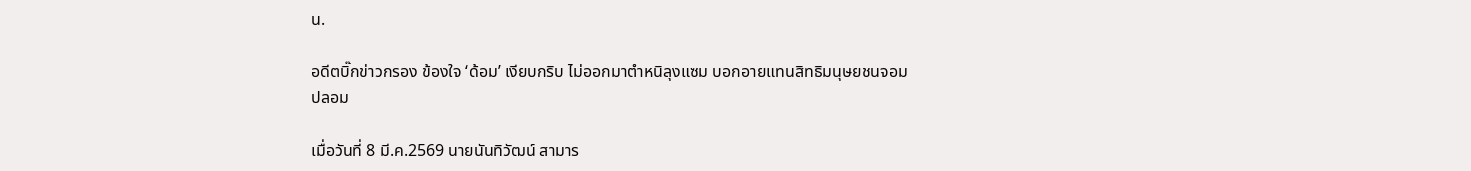น.

อดีตบิ๊กข่าวกรอง ข้องใจ ‘ด้อม’ เงียบกริบ ไม่ออกมาตำหนิลุงแซม บอกอายแทนสิทธิมนุษยชนจอมปลอม

เมื่อวันที่ 8 มี.ค.2569 นายนันทิวัฒน์ สามาร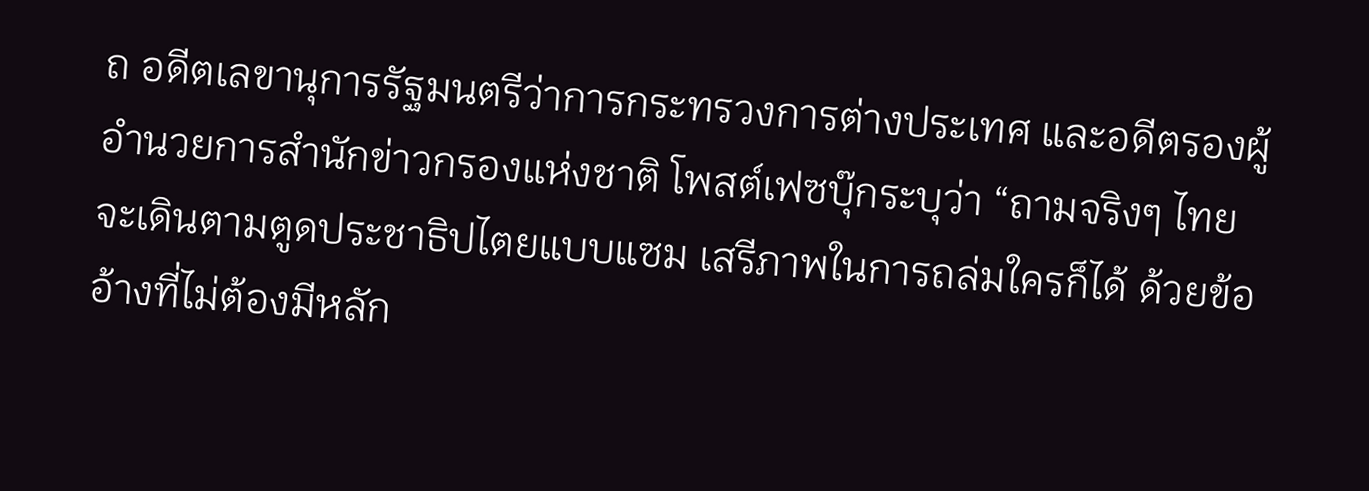ถ อดีตเลขานุการรัฐมนตรีว่าการกระทรวงการต่างประเทศ และอดีตรองผู้อำนวยการสำนักข่าวกรองแห่งชาติ โพสต์เฟซบุ๊กระบุว่า “ถามจริงๆ ไทยจะเดินตามตูดประชาธิปไตยแบบแซม เสรีภาพในการถล่มใครก็ได้ ด้วยข้ออ้างที่ไม่ต้องมีหลัก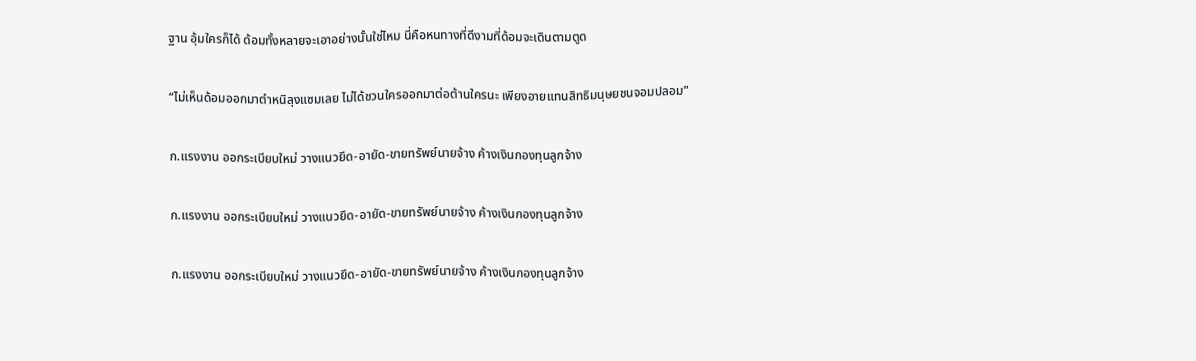ฐาน อุ้มใครก็ได้ ด้อมทั้งหลายจะเอาอย่างนั้นใช่ไหม นี่คือหนทางที่ดีงามที่ด้อมจะเดินตามตูด

“ไม่เห็นด้อมออกมาตำหนิลุงแซมเลย ไม่ได้ชวนใครออกมาต่อต้านใครนะ เพียงอายแทนสิทธิมนุษยชนจอมปลอม”

ก.แรงงาน ออกระเบียบใหม่ วางแนวยึด-อายัด-ขายทรัพย์นายจ้าง ค้างเงินกองทุนลูกจ้าง

ก.แรงงาน ออกระเบียบใหม่ วางแนวยึด-อายัด-ขายทรัพย์นายจ้าง ค้างเงินกองทุนลูกจ้าง

ก.แรงงาน ออกระเบียบใหม่ วางแนวยึด-อายัด-ขายทรัพย์นายจ้าง ค้างเงินกองทุนลูกจ้าง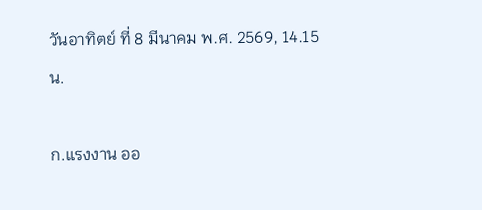วันอาทิตย์ ที่ 8 มีนาคม พ.ศ. 2569, 14.15 น.

ก.แรงงาน ออ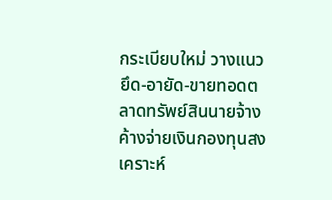กระเบียบใหม่ วางแนวยึด-อายัด-ขายทอดตลาดทรัพย์สินนายจ้างค้างจ่ายเงินกองทุนสงเคราะห์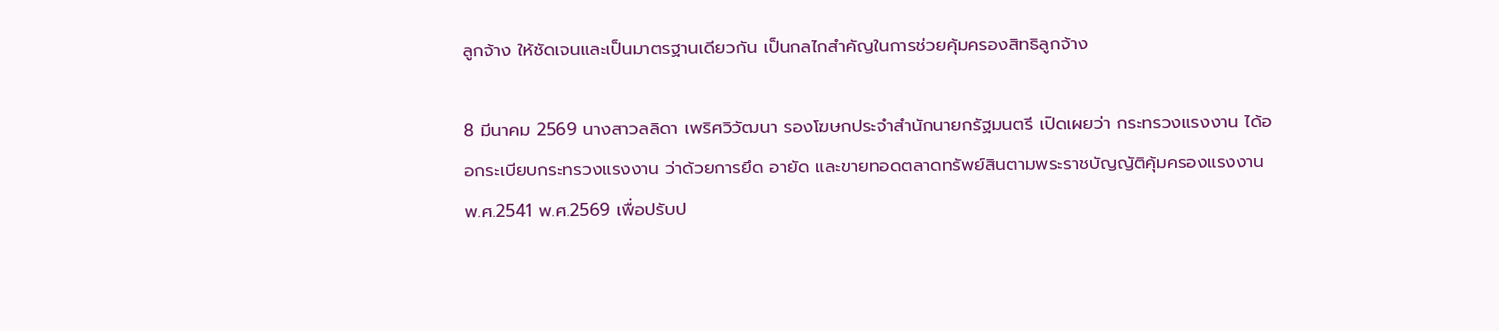ลูกจ้าง ให้ชัดเจนและเป็นมาตรฐานเดียวกัน เป็นกลไกสำคัญในการช่วยคุ้มครองสิทธิลูกจ้าง

8 มีนาคม 2569 นางสาวลลิดา เพริศวิวัฒนา รองโฆษกประจำสำนักนายกรัฐมนตรี เปิดเผยว่า กระทรวงแรงงาน ได้ออกระเบียบกระทรวงแรงงาน ว่าด้วยการยึด อายัด และขายทอดตลาดทรัพย์สินตามพระราชบัญญัติคุ้มครองแรงงาน พ.ศ.2541 พ.ศ.2569 เพื่อปรับป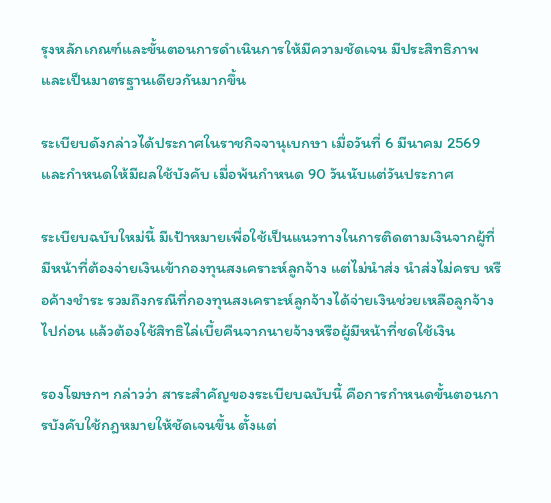รุงหลักเกณฑ์และขั้นตอนการดำเนินการให้มีความชัดเจน มีประสิทธิภาพ และเป็นมาตรฐานเดียวกันมากขึ้น

ระเบียบดังกล่าวได้ประกาศในราชกิจจานุเบกษา เมื่อวันที่ 6 มีนาคม 2569 และกำหนดให้มีผลใช้บังคับ เมื่อพ้นกำหนด 90 วันนับแต่วันประกาศ

ระเบียบฉบับใหม่นี้ มีเป้าหมายเพื่อใช้เป็นแนวทางในการติดตามเงินจากผู้ที่มีหน้าที่ต้องจ่ายเงินเข้ากองทุนสงเคราะห์ลูกจ้าง แต่ไม่นำส่ง นำส่งไม่ครบ หรือค้างชำระ รวมถึงกรณีที่กองทุนสงเคราะห์ลูกจ้างได้จ่ายเงินช่วยเหลือลูกจ้างไปก่อน แล้วต้องใช้สิทธิไล่เบี้ยคืนจากนายจ้างหรือผู้มีหน้าที่ชดใช้เงิน

รองโฆษกฯ กล่าวว่า สาระสำคัญของระเบียบฉบับนี้ คือการกำหนดขั้นตอนการบังคับใช้กฎหมายให้ชัดเจนขึ้น ตั้งแต่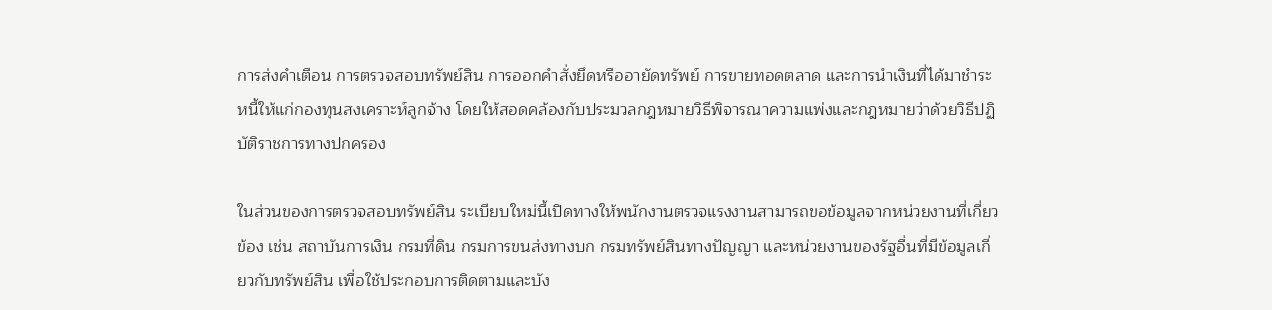การส่งคำเตือน การตรวจสอบทรัพย์สิน การออกคำสั่งยึดหรืออายัดทรัพย์ การขายทอดตลาด และการนำเงินที่ได้มาชำระหนี้ให้แก่กองทุนสงเคราะห์ลูกจ้าง โดยให้สอดคล้องกับประมวลกฎหมายวิธีพิจารณาความแพ่งและกฎหมายว่าด้วยวิธีปฏิบัติราชการทางปกครอง

ในส่วนของการตรวจสอบทรัพย์สิน ระเบียบใหม่นี้เปิดทางให้พนักงานตรวจแรงงานสามารถขอข้อมูลจากหน่วยงานที่เกี่ยวข้อง เช่น สถาบันการเงิน กรมที่ดิน กรมการขนส่งทางบก กรมทรัพย์สินทางปัญญา และหน่วยงานของรัฐอื่นที่มีข้อมูลเกี่ยวกับทรัพย์สิน เพื่อใช้ประกอบการติดตามและบัง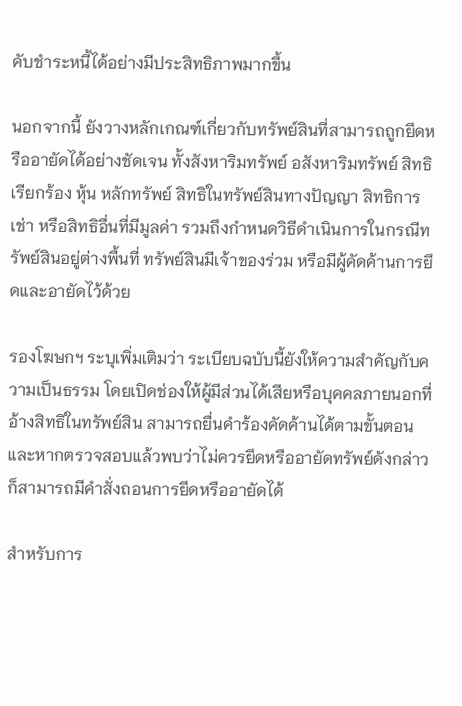คับชำระหนี้ได้อย่างมีประสิทธิภาพมากขึ้น

นอกจากนี้ ยังวางหลักเกณฑ์เกี่ยวกับทรัพย์สินที่สามารถถูกยึดหรืออายัดได้อย่างชัดเจน ทั้งสังหาริมทรัพย์ อสังหาริมทรัพย์ สิทธิเรียกร้อง หุ้น หลักทรัพย์ สิทธิในทรัพย์สินทางปัญญา สิทธิการเช่า หรือสิทธิอื่นที่มีมูลค่า รวมถึงกำหนดวิธีดำเนินการในกรณีทรัพย์สินอยู่ต่างพื้นที่ ทรัพย์สินมีเจ้าของร่วม หรือมีผู้คัดค้านการยึดและอายัดไว้ด้วย

รองโฆษกฯ ระบุเพิ่มเติมว่า ระเบียบฉบับนี้ยังให้ความสำคัญกับความเป็นธรรม โดยเปิดช่องให้ผู้มีส่วนได้เสียหรือบุคคลภายนอกที่อ้างสิทธิในทรัพย์สิน สามารถยื่นคำร้องคัดค้านได้ตามขั้นตอน และหากตรวจสอบแล้วพบว่าไม่ควรยึดหรืออายัดทรัพย์ดังกล่าว ก็สามารถมีคำสั่งถอนการยึดหรืออายัดได้

สำหรับการ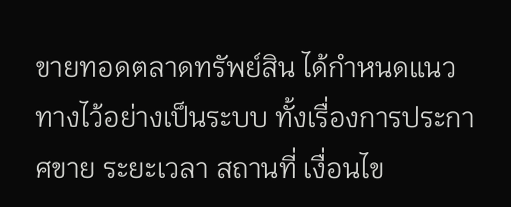ขายทอดตลาดทรัพย์สิน ได้กำหนดแนวทางไว้อย่างเป็นระบบ ทั้งเรื่องการประกาศขาย ระยะเวลา สถานที่ เงื่อนไข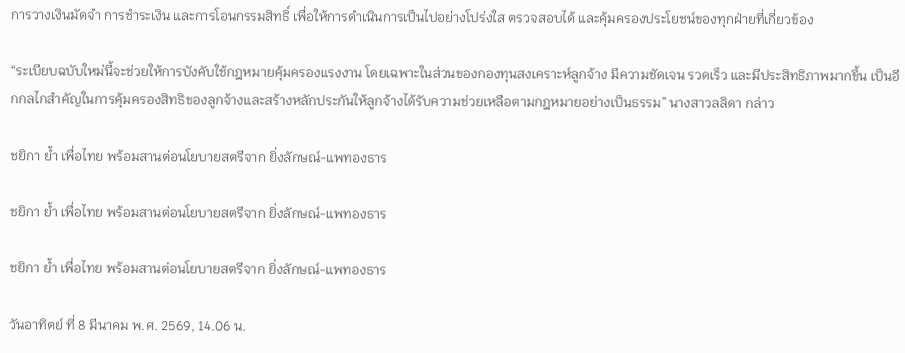การวางเงินมัดจำ การชำระเงิน และการโอนกรรมสิทธิ์ เพื่อให้การดำเนินการเป็นไปอย่างโปร่งใส ตรวจสอบได้ และคุ้มครองประโยชน์ของทุกฝ่ายที่เกี่ยวข้อง

“ระเบียบฉบับใหม่นี้จะช่วยให้การบังคับใช้กฎหมายคุ้มครองแรงงาน โดยเฉพาะในส่วนของกองทุนสงเคราะห์ลูกจ้าง มีความชัดเจน รวดเร็ว และมีประสิทธิภาพมากขึ้น เป็นอีกกลไกสำคัญในการคุ้มครองสิทธิของลูกจ้างและสร้างหลักประกันให้ลูกจ้างได้รับความช่วยเหลือตามกฎหมายอย่างเป็นธรรม” นางสาวลลิดา กล่าว

ชยิกา ย้ำ เพื่อไทย พร้อมสานต่อนโยบายสตรีจาก ยิ่งลักษณ์-แพทองธาร

ชยิกา ย้ำ เพื่อไทย พร้อมสานต่อนโยบายสตรีจาก ยิ่งลักษณ์-แพทองธาร

ชยิกา ย้ำ เพื่อไทย พร้อมสานต่อนโยบายสตรีจาก ยิ่งลักษณ์-แพทองธาร

วันอาทิตย์ ที่ 8 มีนาคม พ.ศ. 2569, 14.06 น.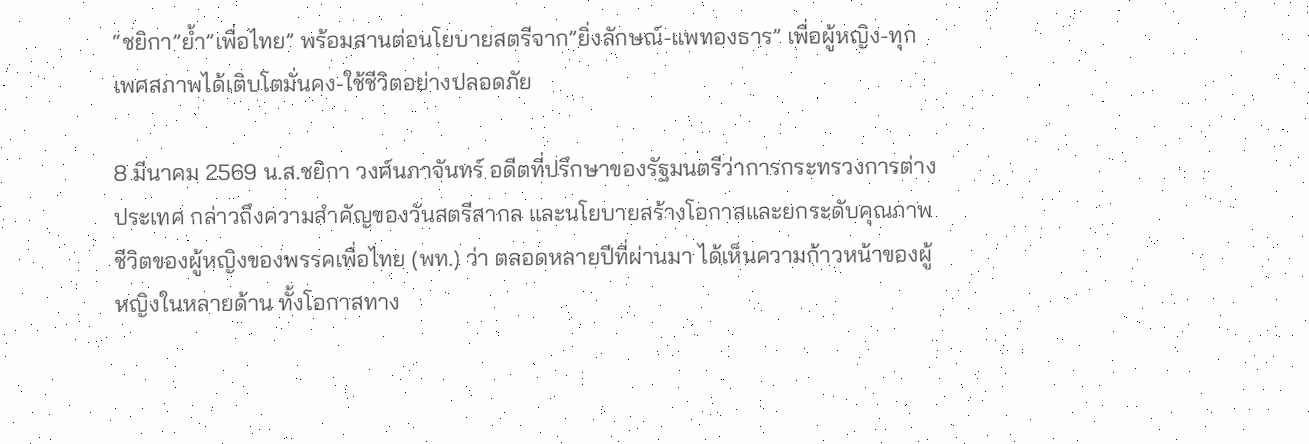“ชยิกา”ย้ำ”เพื่อไทย” พร้อมสานต่อนโยบายสตรีจาก”ยิ่งลักษณ์-แพทองธาร” เพื่อผู้หญิง-ทุกเพศสภาพได้เติบโตมั่นคง-ใช้ชีวิตอย่างปลอดภัย

8 มีนาคม 2569 น.ส.ชยิกา วงศ์นภาจันทร์ อดีตที่ปรึกษาของรัฐมนตรีว่าการกระทรวงการต่างประเทศ กล่าวถึงความสำคัญของวันสตรีสากล และนโยบายสร้างโอกาสและยกระดับคุณภาพชีวิตของผู้หญิงของพรรคเพื่อไทย (พท.) ว่า ตลอดหลายปีที่ผ่านมา ได้เห็นความก้าวหน้าของผู้หญิงในหลายด้าน ทั้งโอกาสทาง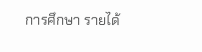การศึกษา รายได้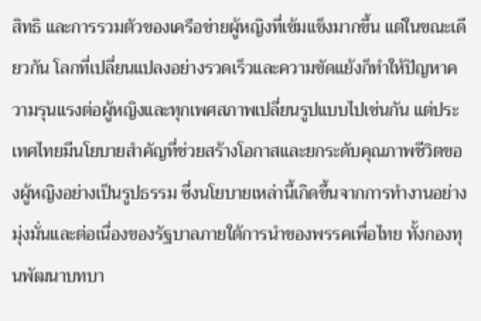สิทธิ และการรวมตัวของเครือข่ายผู้หญิงที่เข้มแข็งมากขึ้น แต่ในขณะเดียวกัน โลกที่เปลี่ยนแปลงอย่างรวดเร็วและความขัดแย้งก็ทำให้ปัญหาความรุนแรงต่อผู้หญิงและทุกเพศสภาพเปลี่ยนรูปแบบไปเช่นกัน แต่ประเทศไทยมีนโยบายสำคัญที่ช่วยสร้างโอกาสและยกระดับคุณภาพชีวิตของผู้หญิงอย่างเป็นรูปธรรม ซึ่งนโยบายเหล่านี้เกิดขึ้นจากการทำงานอย่างมุ่งมั่นและต่อเนื่องของรัฐบาลภายใต้การนำของพรรคเพื่อไทย ทั้งกองทุนพัฒนาบทบา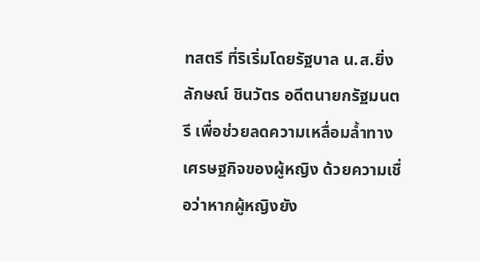ทสตรี ที่ริเริ่มโดยรัฐบาล น.ส.ยิ่งลักษณ์ ชินวัตร อดีตนายกรัฐมนตรี เพื่อช่วยลดความเหลื่อมล้ำทางเศรษฐกิจของผู้หญิง ด้วยความเชื่อว่าหากผู้หญิงยัง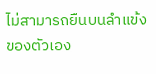ไม่สามารถยืนบนลำแข้งของตัวเอง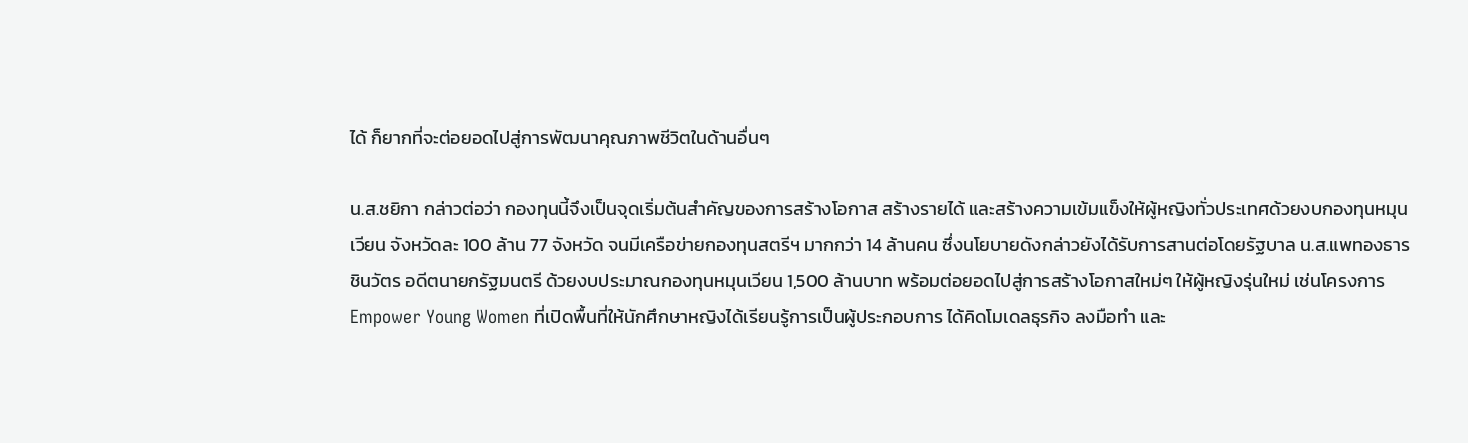ได้ ก็ยากที่จะต่อยอดไปสู่การพัฒนาคุณภาพชีวิตในด้านอื่นๆ

น.ส.ชยิกา กล่าวต่อว่า กองทุนนี้จึงเป็นจุดเริ่มต้นสำคัญของการสร้างโอกาส สร้างรายได้ และสร้างความเข้มแข็งให้ผู้หญิงทั่วประเทศด้วยงบกองทุนหมุนเวียน จังหวัดละ 100 ล้าน 77 จังหวัด จนมีเครือข่ายกองทุนสตรีฯ มากกว่า 14 ล้านคน ซึ่งนโยบายดังกล่าวยังได้รับการสานต่อโดยรัฐบาล น.ส.แพทองธาร ชินวัตร อดีตนายกรัฐมนตรี ด้วยงบประมาณกองทุนหมุนเวียน 1,500 ล้านบาท พร้อมต่อยอดไปสู่การสร้างโอกาสใหม่ๆ ให้ผู้หญิงรุ่นใหม่ เช่นโครงการ Empower Young Women ที่เปิดพื้นที่ให้นักศึกษาหญิงได้เรียนรู้การเป็นผู้ประกอบการ ได้คิดโมเดลธุรกิจ ลงมือทำ และ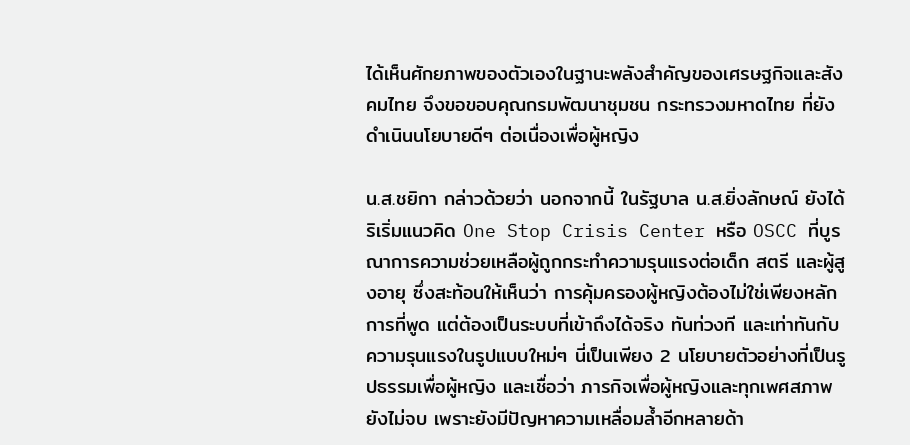ได้เห็นศักยภาพของตัวเองในฐานะพลังสำคัญของเศรษฐกิจและสังคมไทย จึงขอขอบคุณกรมพัฒนาชุมชน กระทรวงมหาดไทย ที่ยังดำเนินนโยบายดีๆ ต่อเนื่องเพื่อผู้หญิง

น.ส.ชยิกา กล่าวด้วยว่า นอกจากนี้ ในรัฐบาล น.ส.ยิ่งลักษณ์ ยังได้ริเริ่มแนวคิด One Stop Crisis Center หรือ OSCC ที่บูรณาการความช่วยเหลือผู้ถูกกระทำความรุนแรงต่อเด็ก สตรี และผู้สูงอายุ ซึ่งสะท้อนให้เห็นว่า การคุ้มครองผู้หญิงต้องไม่ใช่เพียงหลักการที่พูด แต่ต้องเป็นระบบที่เข้าถึงได้จริง ทันท่วงที และเท่าทันกับความรุนแรงในรูปแบบใหม่ๆ นี่เป็นเพียง 2 นโยบายตัวอย่างที่เป็นรูปธรรมเพื่อผู้หญิง และเชื่อว่า ภารกิจเพื่อผู้หญิงและทุกเพศสภาพยังไม่จบ เพราะยังมีปัญหาความเหลื่อมล้ำอีกหลายด้า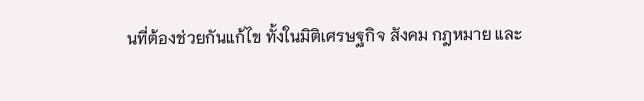นที่ต้องช่วยกันแก้ไข ทั้งในมิติเศรษฐกิจ สังคม กฎหมาย และ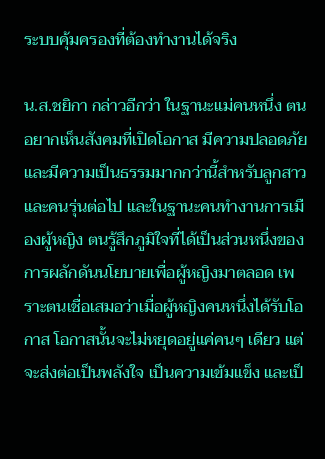ระบบคุ้มครองที่ต้องทำงานได้จริง

น.ส.ชยิกา กล่าวอีกว่า ในฐานะแม่คนหนึ่ง ตนอยากเห็นสังคมที่เปิดโอกาส มีความปลอดภัย และมีความเป็นธรรมมากกว่านี้สำหรับลูกสาวและคนรุ่นต่อไป และในฐานะคนทำงานการเมืองผู้หญิง ตนรู้สึกภูมิใจที่ได้เป็นส่วนหนึ่งของการผลักดันนโยบายเพื่อผู้หญิงมาตลอด เพราะตนเชื่อเสมอว่าเมื่อผู้หญิงคนหนึ่งได้รับโอกาส โอกาสนั้นจะไม่หยุดอยู่แค่คนๆ เดียว แต่จะส่งต่อเป็นพลังใจ เป็นความเข้มแข็ง และเป็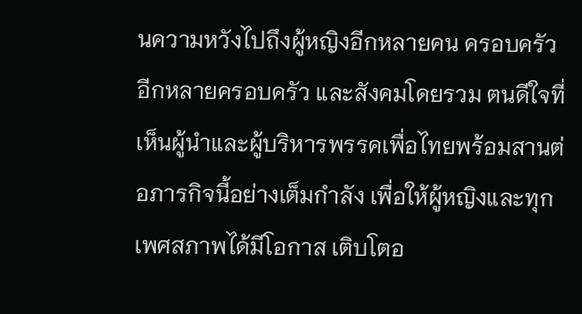นความหวังไปถึงผู้หญิงอีกหลายคน ครอบครัวอีกหลายครอบครัว และสังคมโดยรวม ตนดีใจที่เห็นผู้นำและผู้บริหารพรรคเพื่อไทยพร้อมสานต่อภารกิจนี้อย่างเต็มกำลัง เพื่อให้ผู้หญิงและทุกเพศสภาพได้มีโอกาส เติบโตอ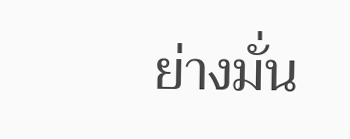ย่างมั่น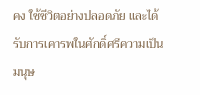คง ใช้ชีวิตอย่างปลอดภัย และได้รับการเคารพในศักดิ์ศรีความเป็นมนุษ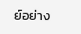ย์อย่าง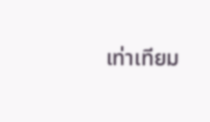เท่าเทียม